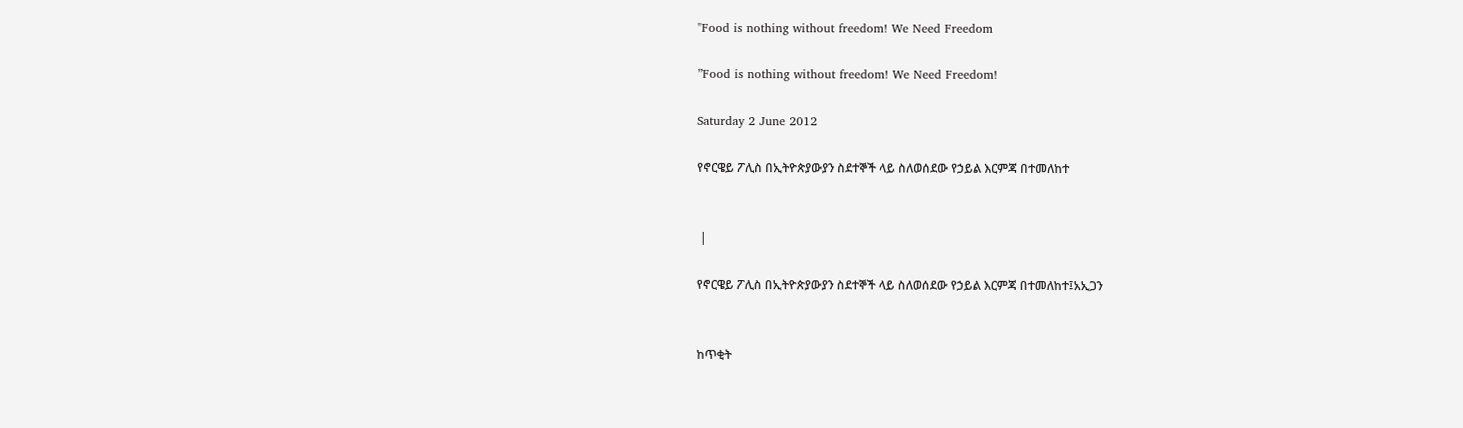"Food is nothing without freedom! We Need Freedom

”Food is nothing without freedom! We Need Freedom!

Saturday 2 June 2012

የኖርዌይ ፖሊስ በኢትዮጵያውያን ስደተኞች ላይ ስለወሰደው የኃይል እርምጃ በተመለከተ


 |

የኖርዌይ ፖሊስ በኢትዮጵያውያን ስደተኞች ላይ ስለወሰደው የኃይል እርምጃ በተመለከተ፤አኢጋን


ከጥቂት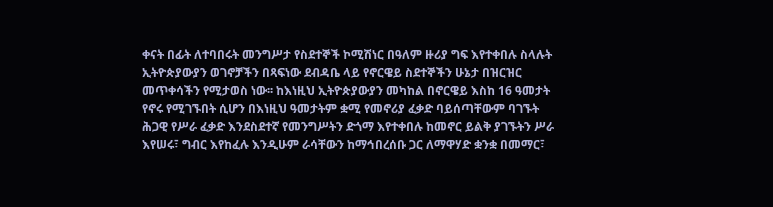ቀናት በፊት ለተባበሩት መንግሥታ የስደተኞች ኮሚሽነር በዓለም ዙሪያ ግፍ እየተቀበሉ ስላሉት ኢትዮጵያውያን ወገኖቻችን በጻፍነው ደብዳቤ ላይ የኖርዌይ ስደተኞችን ሁኔታ በዝርዝር መጥቀሳችን የሚታወስ ነው፡፡ ከእነዚህ ኢትዮጵያውያን መካከል በኖርዌይ እስከ 16 ዓመታት የኖሩ የሚገኙበት ሲሆን በእነዚህ ዓመታትም ቋሚ የመኖሪያ ፈቃድ ባይሰጣቸውም ባገኙት ሕጋዊ የሥራ ፈቃድ እንደስደተኛ የመንግሥትን ድጎማ እየተቀበሉ ከመኖር ይልቅ ያገኙትን ሥራ እየሠሩ፣ ግብር እየከፈሉ እንዲሁም ራሳቸውን ከማኅበረሰቡ ጋር ለማዋሃድ ቋንቋ በመማር፣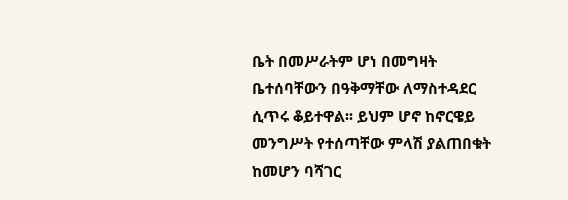ቤት በመሥራትም ሆነ በመግዛት ቤተሰባቸውን በዓቅማቸው ለማስተዳደር ሲጥሩ ቆይተዋል፡፡ ይህም ሆኖ ከኖርዌይ መንግሥት የተሰጣቸው ምላሽ ያልጠበቁት ከመሆን ባሻገር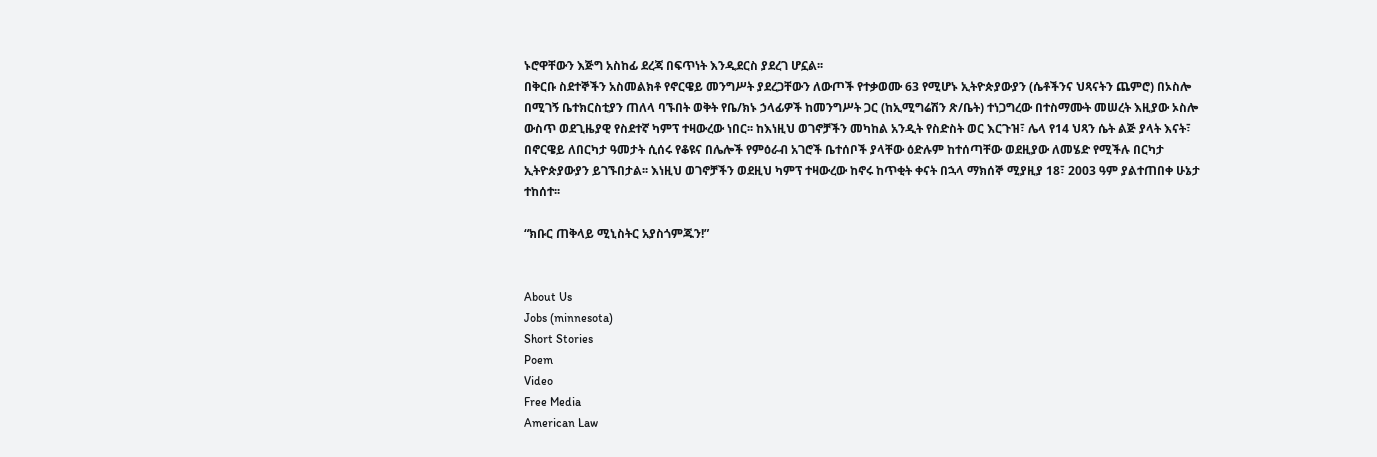ኑሮዋቸውን እጅግ አስከፊ ደረጃ በፍጥነት እንዲደርስ ያደረገ ሆኗል፡፡
በቅርቡ ስደተኞችን አስመልክቶ የኖርዌይ መንግሥት ያደረጋቸውን ለውጦች የተቃወሙ 63 የሚሆኑ ኢትዮጵያውያን (ሴቶችንና ህጻናትን ጨምሮ) በኦስሎ በሚገኝ ቤተክርስቲያን ጠለላ ባኙበት ወቅት የቤ/ክኑ ኃላፊዎች ከመንግሥት ጋር (ከኢሚግሬሽን ጽ/ቤት) ተነጋግረው በተስማሙት መሠረት እዚያው ኦስሎ ውስጥ ወደጊዜያዊ የስደተኛ ካምፕ ተዛውረው ነበር፡፡ ከእነዚህ ወገኖቻችን መካከል አንዲት የስድስት ወር እርጉዝ፣ ሌላ የ14 ህጻን ሴት ልጅ ያላት እናት፣ በኖርዌይ ለበርካታ ዓመታት ሲሰሩ የቆዩና በሌሎች የምዕራብ አገሮች ቤተሰቦች ያላቸው ዕድሉም ከተሰጣቸው ወደዚያው ለመሄድ የሚችሉ በርካታ ኢትዮጵያውያን ይገኙበታል፡፡ እነዚህ ወገኖቻችን ወደዚህ ካምፕ ተዛውረው ከኖሩ ከጥቂት ቀናት በኋላ ማክሰኞ ሚያዚያ 18፣ 2003 ዓም ያልተጠበቀ ሁኔታ ተከሰተ፡፡

“ክቡር ጠቅላይ ሚኒስትር አያስጎምጁን!”


About Us
Jobs (minnesota)
Short Stories
Poem
Video
Free Media
American Law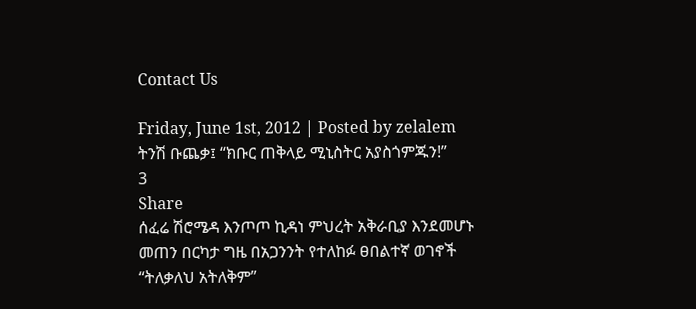Contact Us

Friday, June 1st, 2012 | Posted by zelalem
ትንሽ ቡጨቃ፤ “ክቡር ጠቅላይ ሚኒስትር አያስጎምጁን!”
3
Share
ሰፈሬ ሽሮሜዳ እንጦጦ ኪዳነ ምህረት አቅራቢያ እንደመሆኑ መጠን በርካታ ግዜ በአጋንንት የተለከፉ ፀበልተኛ ወገኖች “ትለቃለህ አትለቅም”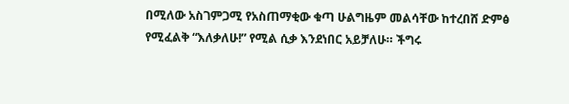በሚለው አስገምጋሚ የአስጠማቂው ቁጣ ሁልግዜም መልሳቸው ከተረበሸ ድምፅ የሚፈልቅ “እለቃለሁ!” የሚል ሲቃ እንደነበር አይቻለሁ። ችግሩ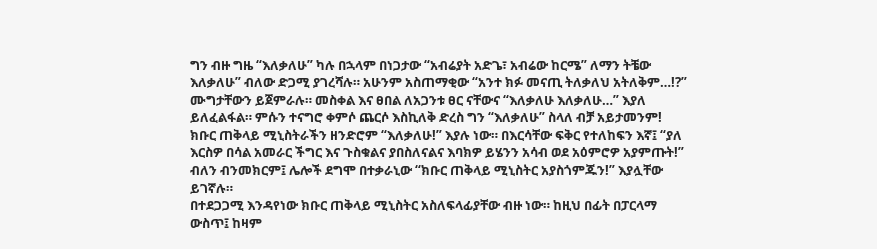ግን ብዙ ግዜ “እለቃለሁ” ካሉ በኋላም በነጋታው “አብሬያት አድጌ፣ አብሬው ከርሜ” ለማን ትቼው እለቃለሁ” ብለው ድጋሚ ያገረሻሉ። አሁንም አስጠማቂው “አንተ ክፉ መናጢ ትለቃለህ አትለቅም…!?” ሙግታቸውን ይጀምራሉ። መስቀል እና ፀበል ለአጋንቱ ፀር ናቸውና “እለቃለሁ እለቃለሁ…” እያለ ይለፈልፋል። ምሱን ተናግሮ ቀምሶ ጨርሶ እስኪለቅ ድረስ ግን “እለቃለሁ” ስላለ ብቻ አይታመንም!
ክቡር ጠቅላይ ሚኒስትራችን ዘንድሮም “እለቃለሁ!” እያሉ ነው። በእርሳቸው ፍቅር የተለከፍን እኛ፤ “ያለ እርስዎ በሳል አመራር ችግር እና ጉስቁልና ያበስለናልና እባክዎ ይሄንን አሳብ ወደ አዕምሮዎ አያምጡት!” ብለን ብንመክርም፤ ሌሎች ደግሞ በተቃራኒው “ክቡር ጠቅላይ ሚኒስትር አያስጎምጁን!” እያሏቸው ይገኛሉ።
በተደጋጋሚ እንዳየነው ክቡር ጠቅላይ ሚኒስትር አስለፍላፊያቸው ብዙ ነው። ከዚህ በፊት በፓርላማ ውስጥ፤ ከዛም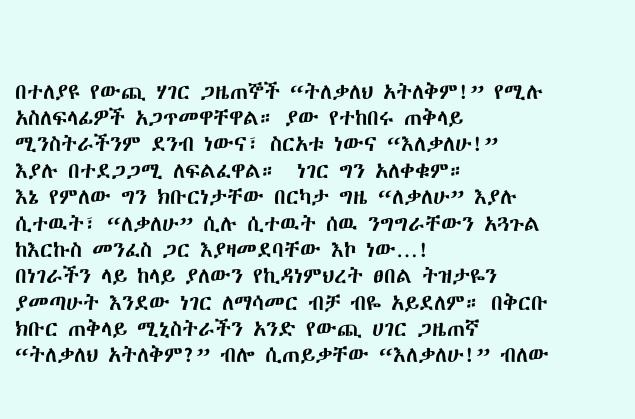በተለያዩ የውጪ ሃገር ጋዜጠኞች “ትለቃለህ አትለቅም!” የሚሉ አስለፍላፊዎች አጋጥመዋቸዋል። ያው የተከበሩ ጠቅላይ ሚንስትራችንም ደንብ ነውና፣ ስርአቱ ነውና “እለቃለሁ!” እያሉ በተደጋጋሚ ለፍልፈዋል።  ነገር ግን አለቀቁም።
እኔ የምለው ግን ክቡርነታቸው በርካታ ግዜ “ለቃለሁ” እያሉ ሲተዉት፣ “ለቃለሁ” ሲሉ ሲተዉት ሰዉ ንግግራቸውን አጓጉል ከእርኩስ መንፈስ ጋር እያዛመደባቸው እኮ ነው…!
በነገራችን ላይ ከላይ ያለውን የኪዳነምህረት ፀበል ትዝታዬን ያመጣሁት እንደው ነገር ለማሳመር ብቻ ብዬ አይደለም። በቅርቡ ክቡር ጠቅላይ ሚኒስትራችን አንድ የውጪ ሀገር ጋዜጠኛ “ትለቃለህ አትለቅም?” ብሎ ሲጠይቃቸው “እለቃለሁ!” ብለው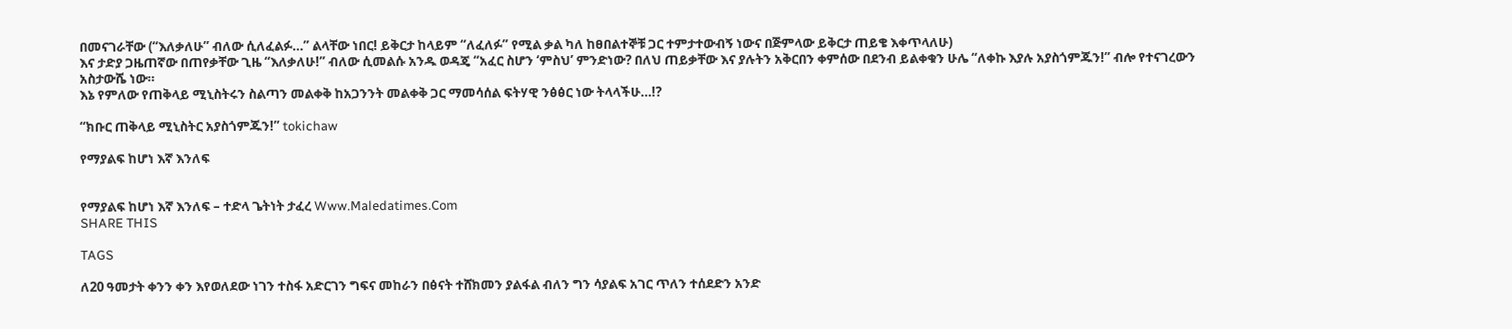በመናገራቸው (“እለቃለሁ” ብለው ሲለፈልፉ…” ልላቸው ነበር! ይቅርታ ከላይም “ለፈለፉ” የሚል ቃል ካለ ከፀበልተኞቹ ጋር ተምታተውብኝ ነውና በጅምላው ይቅርታ ጠይቄ እቀጥላለሁ)
እና ታድያ ጋዜጠኛው በጠየቃቸው ጊዜ “እለቃለሁ!” ብለው ሲመልሱ አንዱ ወዳጄ “አፈር ስሆን ‘ምስህ’ ምንድነው? በለህ ጠይቃቸው እና ያሉትን አቅርበን ቀምሰው በደንብ ይልቀቁን ሁሌ “ለቀኩ እያሉ አያስጎምጁን!” ብሎ የተናገረውን አስታውሼ ነው።
እኔ የምለው የጠቅላይ ሚኒስትሩን ስልጣን መልቀቅ ከአጋንንት መልቀቅ ጋር ማመሳሰል ፍትሃዊ ንፅፅር ነው ትላላችሁ…!?

“ክቡር ጠቅላይ ሚኒስትር አያስጎምጁን!” tokichaw

የማያልፍ ከሆነ እኛ እንለፍ


የማያልፍ ከሆነ እኛ እንለፍ – ተድላ ጌትነት ታፈረ Www.Maledatimes.Com
SHARE THIS

TAGS

ለ20 ዓመታት ቀንን ቀን እየወለደው ነገን ተስፋ አድርገን ግፍና መከራን በፅናት ተሸክመን ያልፋል ብለን ግን ሳያልፍ አገር ጥለን ተሰደድን አንድ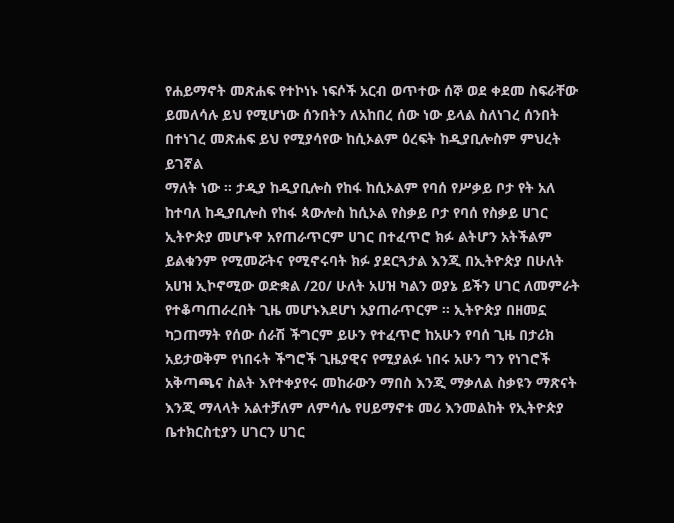የሐይማኖት መጽሐፍ የተኮነኑ ነፍሶች አርብ ወጥተው ሰኞ ወደ ቀደመ ስፍራቸው ይመለሳሉ ይህ የሚሆነው ሰንበትን ለአከበረ ሰው ነው ይላል ስለነገረ ሰንበት በተነገረ መጽሐፍ ይህ የሚያሳየው ከሲኦልም ዕረፍት ከዲያቢሎስም ምህረት ይገኛል
ማለት ነው ፡፡ ታዲያ ከዲያቢሎስ የከፋ ከሲኦልም የባሰ የሥቃይ ቦታ የት አለ ከተባለ ከዲያቢሎስ የከፋ ጳውሎስ ከሲኦል የስቃይ ቦታ የባሰ የስቃይ ሀገር ኢትዮጵያ መሆኑዋ አየጠራጥርም ሀገር በተፈጥሮ ክፉ ልትሆን አትችልም ይልቁንም የሚመሯትና የሚኖሩባት ክፉ ያደርጓታል እንጂ በኢትዮጵያ በሁለት አሀዝ ኢኮኖሚው ወድቋል /20/ ሁለት አሀዝ ካልን ወያኔ ይችን ሀገር ለመምራት የተቆጣጠራረበት ጊዜ መሆኑእደሆነ አያጠራጥርም ፡፡ ኢትዮጵያ በዘመኗ ካጋጠማት የሰው ሰራሽ ችግርም ይሁን የተፈጥሮ ከአሁን የባሰ ጊዜ በታሪክ አይታወቅም የነበሩት ችግሮች ጊዜያዊና የሚያልፉ ነበሩ አሁን ግን የነገሮች አቅጣጫና ስልት እየተቀያየሩ መከራውን ማበስ እንጂ ማቃለል ስቃዩን ማጽናት እንጂ ማላላት አልተቻለም ለምሳሌ የሀይማኖቱ መሪ እንመልከት የኢትዮጵያ ቤተክርስቲያን ሀገርን ሀገር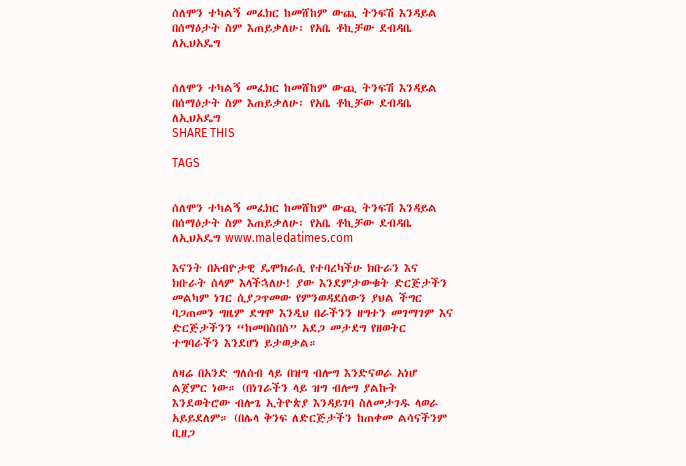ሰለሞን ተካልኝ መፈክር ከመሸከም ውጪ ትንፍሽ እንዳይል በሰማዕታት ስም እጠይቃለሁ፡ የአቤ ቶኪቻው ደብዳቤ ለኢህአዴግ


ሰለሞን ተካልኝ መፈክር ከመሸከም ውጪ ትንፍሽ እንዳይል በሰማዕታት ስም እጠይቃለሁ፡ የአቤ ቶኪቻው ደብዳቤ ለኢህአዴግ
SHARE THIS

TAGS


ሰለሞን ተካልኝ መፈክር ከመሸከም ውጪ ትንፍሽ እንዳይል በሰማዕታት ስም እጠይቃለሁ፡ የአቤ ቶኪቻው ደብዳቤ ለኢህአዴግ www.maledatimes.com

እናንት በአብዮታዊ ዴሞክራሲ የተባረካችሁ ክቡራን እና ክቡራት ሰላም እላችኋለሁ! ያው እንደምታውቁት ድርጅታችን መልካም ነገር ሲያጋጥመው የምንወዳደሰውን ያህል ችግር ባጋጠመን ግዜም ደግሞ እንዲህ በራችንን ዘግተን መገማገም እና ድርጅታችንን “ከመበስበስ” አደጋ መታደግ የዘወትር ተግባራችን እንደሆነ ይታወቃል።

ለዛሬ በአንድ ግለሰብ ላይ በዝግ ብሎግ እንድናወራ አነሆ ልጀምር ነው። (በነገራችን ላይ ዝግ ብሎግ ያልኩት እንደወትሮው ብሎጌ ኢትዮጵያ እንዳይገባ ስለመታገዱ ላወራ አይይደለም። (በሌላ ቅንፍ ለድርጅታችን ከጠቀመ ልሳናችንም ቢዘጋ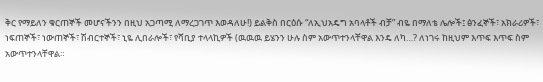ቅር የማይለን ቁርጠኞች መሆናችንን በዚህ አጋጣሚ ለማረጋገጥ እወዳለሁ!) ይልቅስ በርዕሱ “ለኢህአዴግ አባላቶች ብቻ” ብዬ በማለቴ ሌሎች፤ ፅንፈኞች፣ አክራሪዎች፣ ነፍጠኞች፣ ነውጠኞች፣ ሽብርተኞች፣ ኒዬ ሊበራሎች፣ የሻቢያ ተላላኪዎች (ዉዉዉ ይሄንን ሁሉ ስም አውጥተንላቸዋል እንዴ ለካ…? ለነገሩ ከዚህም እጥፍ እጥፍ ስም አውጥተንላቸዋል።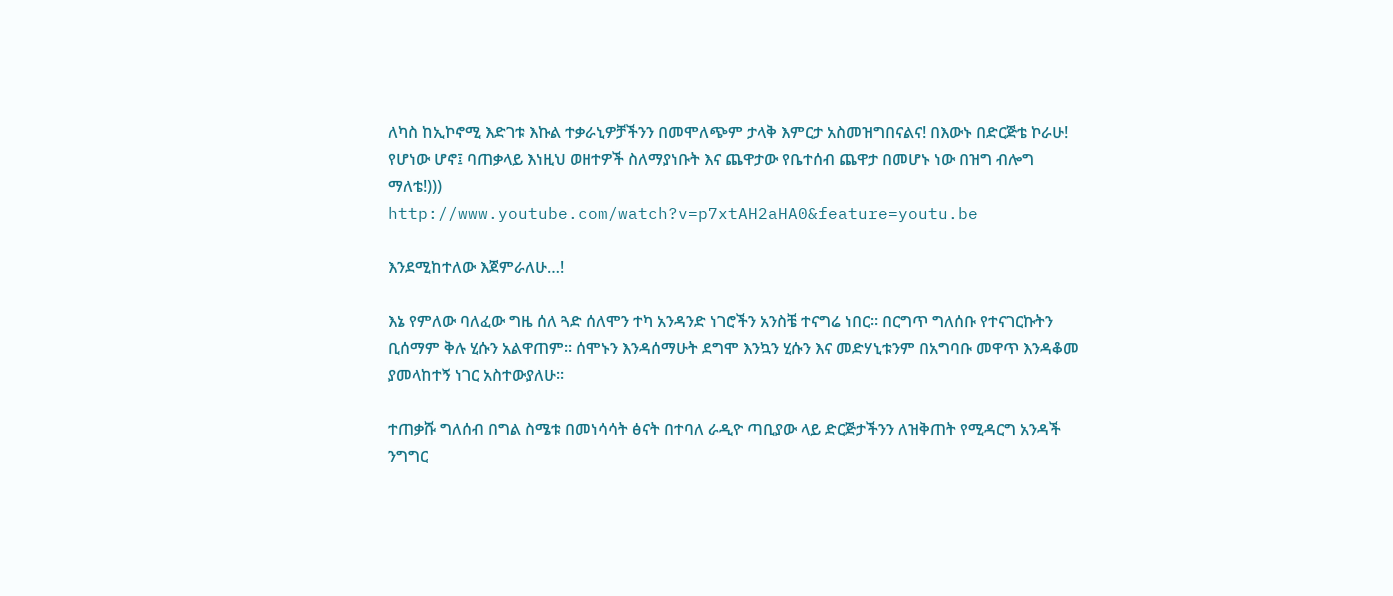ለካስ ከኢኮኖሚ እድገቱ እኩል ተቃራኒዎቻችንን በመሞለጭም ታላቅ እምርታ አስመዝግበናልና! በእውኑ በድርጅቴ ኮራሁ! የሆነው ሆኖ፤ ባጠቃላይ እነዚህ ወዘተዎች ስለማያነቡት እና ጨዋታው የቤተሰብ ጨዋታ በመሆኑ ነው በዝግ ብሎግ ማለቴ!)))
http://www.youtube.com/watch?v=p7xtAH2aHA0&feature=youtu.be

እንደሚከተለው እጀምራለሁ…!

እኔ የምለው ባለፈው ግዜ ሰለ ጓድ ሰለሞን ተካ አንዳንድ ነገሮችን አንስቼ ተናግሬ ነበር። በርግጥ ግለሰቡ የተናገርኩትን ቢሰማም ቅሉ ሂሱን አልዋጠም። ሰሞኑን እንዳሰማሁት ደግሞ እንኳን ሂሱን እና መድሃኒቱንም በአግባቡ መዋጥ እንዳቆመ ያመላከተኝ ነገር አስተውያለሁ።

ተጠቃሹ ግለሰብ በግል ስሜቱ በመነሳሳት ፅናት በተባለ ራዲዮ ጣቢያው ላይ ድርጅታችንን ለዝቅጠት የሚዳርግ አንዳች ንግግር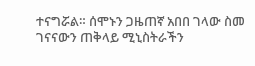ተናግሯል። ሰሞኑን ጋዜጠኛ አበበ ገላው ስመ ገናናውን ጠቅላይ ሚኒስትራችን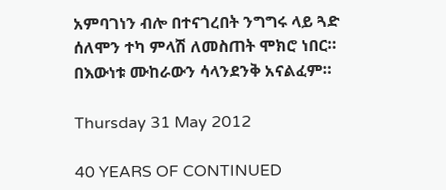አምባገነን ብሎ በተናገረበት ንግግሩ ላይ ጓድ ሰለሞን ተካ ምላሽ ለመስጠት ሞክሮ ነበር። በእውነቱ ሙከራውን ሳላንደንቅ አናልፈም።

Thursday 31 May 2012

40 YEARS OF CONTINUED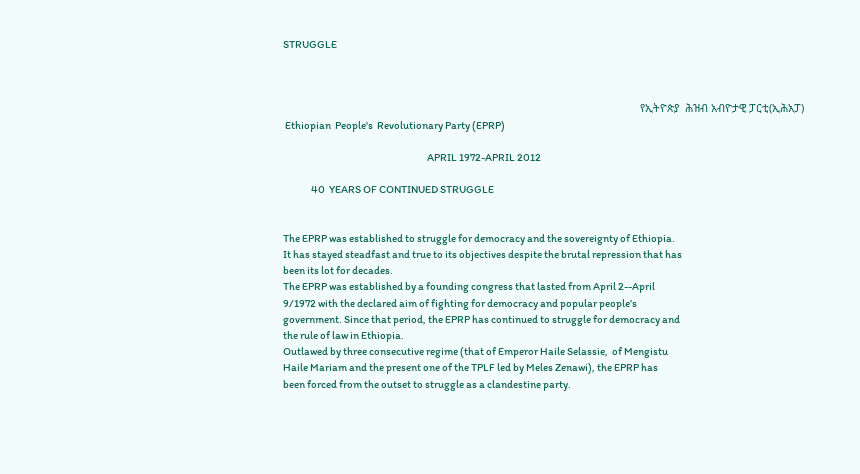STRUGGLE



                                                                                                                       የኢትዮጵያ  ሕዝብ አብዮታዊ ፓርቲ(ኢሕአፓ)
 Ethiopian  People's  Revolutionary Party (EPRP)

                                                                        APRIL 1972-APRIL 2012

              40  YEARS OF CONTINUED STRUGGLE


The EPRP was established to struggle for democracy and the sovereignty of Ethiopia.
It has stayed steadfast and true to its objectives despite the brutal repression that has
been its lot for decades.
The EPRP was established by a founding congress that lasted from April 2--April
9/1972 with the declared aim of fighting for democracy and popular people’s
government. Since that period, the EPRP has continued to struggle for democracy and
the rule of law in Ethiopia.
Outlawed by three consecutive regime (that of Emperor Haile Selassie,  of Mengistu
Haile Mariam and the present one of the TPLF led by Meles Zenawi), the EPRP has
been forced from the outset to struggle as a clandestine party.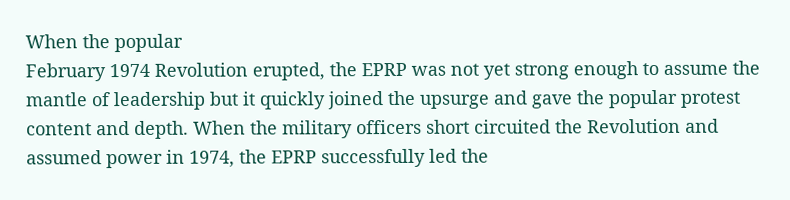When the popular
February 1974 Revolution erupted, the EPRP was not yet strong enough to assume the
mantle of leadership but it quickly joined the upsurge and gave the popular protest
content and depth. When the military officers short circuited the Revolution and
assumed power in 1974, the EPRP successfully led the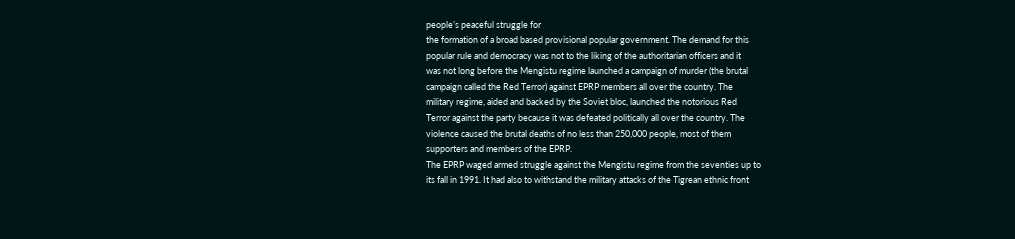people’s peaceful struggle for
the formation of a broad based provisional popular government. The demand for this
popular rule and democracy was not to the liking of the authoritarian officers and it
was not long before the Mengistu regime launched a campaign of murder (the brutal
campaign called the Red Terror) against EPRP members all over the country. The
military regime, aided and backed by the Soviet bloc, launched the notorious Red
Terror against the party because it was defeated politically all over the country. The
violence caused the brutal deaths of no less than 250,000 people, most of them
supporters and members of the EPRP.
The EPRP waged armed struggle against the Mengistu regime from the seventies up to
its fall in 1991. It had also to withstand the military attacks of the Tigrean ethnic front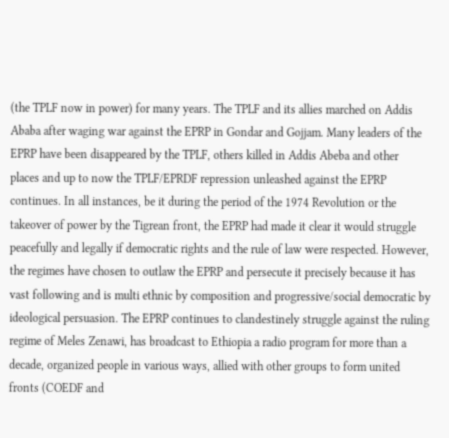(the TPLF now in power) for many years. The TPLF and its allies marched on Addis
Ababa after waging war against the EPRP in Gondar and Gojjam. Many leaders of the
EPRP have been disappeared by the TPLF, others killed in Addis Abeba and other
places and up to now the TPLF/EPRDF repression unleashed against the EPRP
continues. In all instances, be it during the period of the 1974 Revolution or the
takeover of power by the Tigrean front, the EPRP had made it clear it would struggle
peacefully and legally if democratic rights and the rule of law were respected. However,
the regimes have chosen to outlaw the EPRP and persecute it precisely because it has
vast following and is multi ethnic by composition and progressive/social democratic by
ideological persuasion. The EPRP continues to clandestinely struggle against the ruling
regime of Meles Zenawi, has broadcast to Ethiopia a radio program for more than a
decade, organized people in various ways, allied with other groups to form united
fronts (COEDF and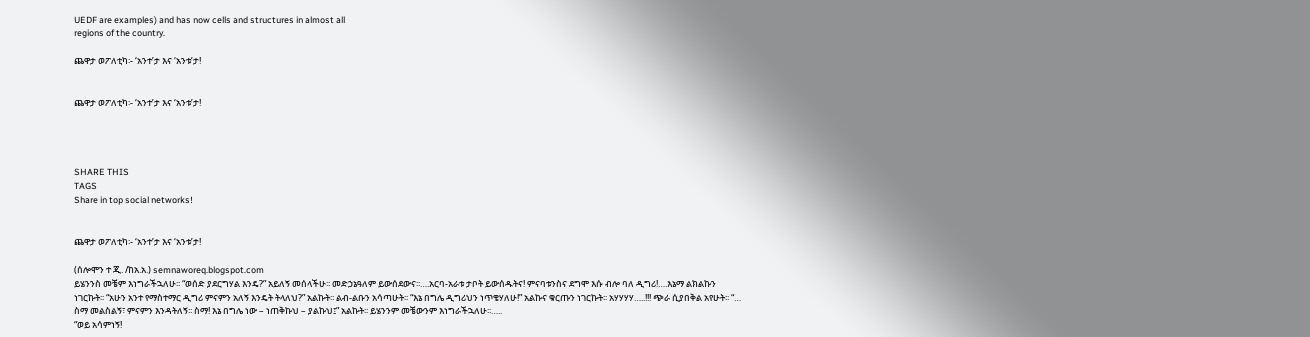UEDF are examples) and has now cells and structures in almost all
regions of the country.

ጨዋታ ወፖለቲካ፡- ‘አንተ’ታ እና ‘አንቱ’ታ!


ጨዋታ ወፖለቲካ፡- ‘አንተ’ታ እና ‘አንቱ’ታ!




SHARE THIS
TAGS
Share in top social networks!


ጨዋታ ወፖለቲካ፡- ‘አንተ’ታ እና ‘አንቱ’ታ!

(ሰሎሞን ተ ጂ. /ከአ.አ.) semnaworeq.blogspot.com
ይሄንንስ መቼም እነግራችኋለሁ፡፡ “ወሰድ ያደርግሃል እንዴ?” አይለኝ መሰላችሁ፡፡ መድኃኔዓለም ይውሰደውና፡፡….አርባ-አራቱ ታቦት ይውሰዱትና! ምናባቱንስና ደግሞ እሱ ብሎ ባለ ዲግሪ!….እኔማ ልክልኩን ነገርኩት፡፡ “አሁን አንተ የማስተማር ዲግሪ ምናምን አለኝ እንዴት ትላለህ?” አልኩት፡፡ ልብ-ልቡን አሳጣሁት፡፡ “እኔ በግሌ ዲግሪህን ነጥቄሃለሁ!” አልኩና ቁርጡን ነገርኩት፡፡ አሃሃሃሃ…..!!! ጭራ ሲያበቅል አየሁት፡፡ “… ስማ መልስልኝ፣ ምናምን እንዳትለኝ፡፡ ስማ! እኔ በግሌ ነው – ነጠቅኩህ – ያልኩህ፤” አልኩት፡፡ ይሄንንም መቼውንም እነግራችኋለሁ፡፡…..
“ወይ አሳምነኝ!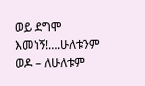ወይ ደግሞ እመነኝ!….ሁለቱንም ወዶ – ለሁለቱም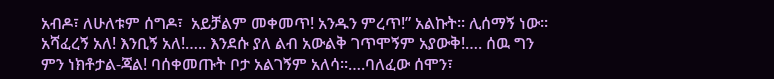አብዶ፣ ለሁለቱም ሰግዶ፣  አይቻልም መቀመጥ! አንዱን ምረጥ!” አልኩት፡፡ ሊሰማኝ ነው፡፡ አሻፈረኝ አለ! እንቢኝ አለ!….. እንደሱ ያለ ልብ አውልቅ ገጥሞኝም አያውቅ!…. ሰዉ ግን ምን ነክቶታል-ጃል! ባሰቀመጡት ቦታ አልገኝም አለሳ፡፡….ባለፈው ሰሞን፣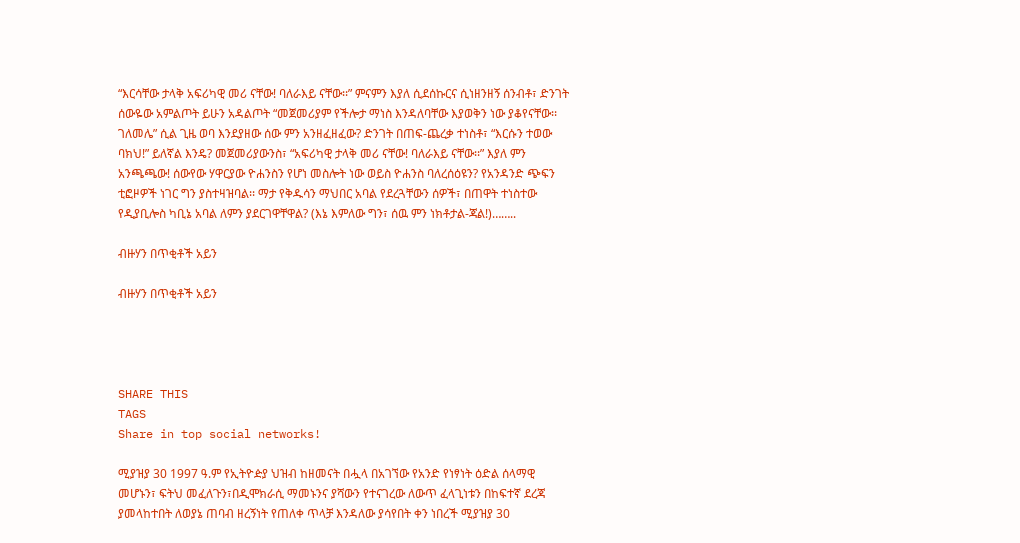“እርሳቸው ታላቅ አፍሪካዊ መሪ ናቸው! ባለራእይ ናቸው፡፡” ምናምን እያለ ሲደሰኩርና ሲነዘንዘኝ ሰንብቶ፣ ድንገት ሰውዬው አምልጦት ይሁን አዳልጦት “መጀመሪያም የችሎታ ማነስ እንዳለባቸው እያወቅን ነው ያቆየናቸው፡፡ ገለመሌ” ሲል ጊዜ ወባ እንደያዘው ሰው ምን አንዘፈዘፈው? ድንገት በጠፍ-ጨረቃ ተነስቶ፣ “እርሱን ተወው ባክህ!” ይለኛል እንዴ? መጀመሪያውንስ፣ “አፍሪካዊ ታላቅ መሪ ናቸው! ባለራእይ ናቸው፡፡” እያለ ምን አንጫጫው! ሰውየው ሃዋርያው ዮሐንስን የሆነ መስሎት ነው ወይስ ዮሐንስ ባለረሰዕዩን? የአንዳንድ ጭፍን ቲፎዞዎች ነገር ግን ያስተዛዝባል፡፡ ማታ የቅዱሳን ማህበር አባል የደረጓቸውን ሰዎች፣ በጠዋት ተነስተው የዲያቢሎስ ካቢኔ አባል ለምን ያደርገዋቸዋል? (እኔ እምለው ግን፣ ሰዉ ምን ነክቶታል-ጃል!)……..

ብዙሃን በጥቂቶች አይን

ብዙሃን በጥቂቶች አይን




SHARE THIS
TAGS
Share in top social networks!

ሚያዝያ 30 1997 ዓ.ም የኢትዮዽያ ህዝብ ከዘመናት በሗላ በአገኘው የአንድ የነፃነት ዕድል ሰላማዊ መሆኑን፣ ፍትህ መፈለጉን፣በዲሞክራሲ ማመኑንና ያሻውን የተናገረው ለውጥ ፈላጊነቱን በከፍተኛ ደረጃ ያመላከተበት ለወያኔ ጠባብ ዘረኝነት የጠለቀ ጥላቻ እንዳለው ያሳየበት ቀን ነበረች ሚያዝያ 30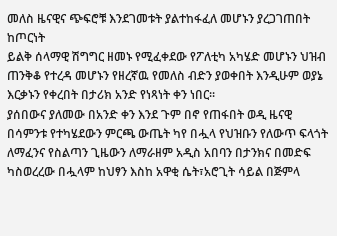መለስ ዜናዊና ጭፍሮቹ እንደገመቱት ያልተከፋፈለ መሆኑን ያረጋገጠበት ከጦርነት
ይልቅ ሰላማዊ ሽግግር ዘመኑ የሚፈቀደው የፖለቲካ አካሄድ መሆኑን ህዝብ ጠንቅቆ የተረዳ መሆኑን የዘረኛዉ የመለስ ብድን ያወቀበት እንዲሁም ወያኔ እርቃኑን የቀረበት በታሪክ አንድ የነጻነት ቀን ነበር፡፡
ያሰበውና ያለመው በአንድ ቀን እንደ ጉም በኖ የጠፋበት ወዲ ዜናዊ በሳምንቱ የተካሄደውን ምርጫ ውጤት ካየ በሗላ የህዝቡን የለውጥ ፍላጎት ለማፈንና የስልጣን ጊዜውን ለማራዘም አዲስ አበባን በታንክና በመድፍ ካስወረረው በሗላም ከህፃን እስከ አዋቂ ሴት፣አሮጊት ሳይል በጅምላ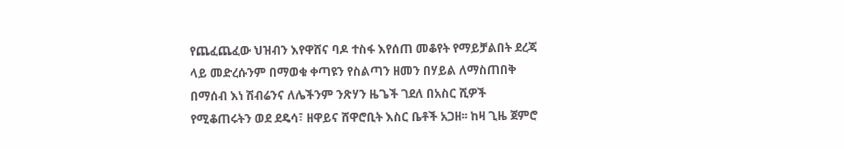የጨፈጨፈው ህዝብን እየዋሸና ባዶ ተስፋ እየሰጠ መቆየት የማይቻልበት ደረጃ ላይ መድረሱንም በማወቁ ቀጣዩን የስልጣን ዘመን በሃይል ለማስጠበቅ በማሰብ እነ ሽብሬንና ለሌችንም ንጽሃን ዜጌች ገደለ በአስር ሺዎች የሚቆጠሩትን ወደ ደዴሳ፣ ዘዋይና ሸዋሮቢት እስር ቤቶች አጋዘ፡፡ ከዛ ጊዜ ጀምሮ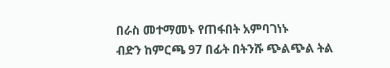በራስ መተማመኑ የጠፋበት አምባገነኑ
ብድን ከምርጫ 97 በፊት በትንሹ ጭልጭል ትል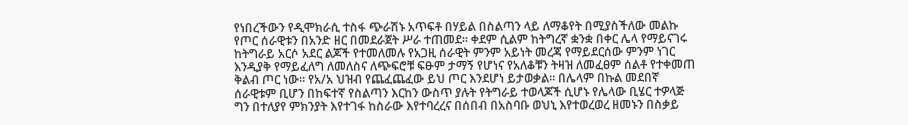የነበረችውን የዲሞክራሲ ተስፋ ጭራሽኑ አጥፍቶ በሃይል በስልጣን ላይ ለማቆየት በሚያስችለው መልኩ የጦር ሰራዊቱን በአንድ ዘር በመደራጀት ሥራ ተጠመደ፡፡ ቀደም ሲልም ከትግረኛ ቋንቋ በቀር ሌላ የማይናገሩ ከትግራይ አርሶ አደር ልጆች የተመለመሉ የአጋዚ ሰራዊት ምንም አይነት መረጃ የማይደርሰው ምንም ነገር እንዲያቅ የማይፈለግ ለመለስና ለጭፍሮቹ ፍፁም ታማኝ የሆነና የአለቆቹን ትዛዝ ለመፈፀም ሰልቶ የተቀመጠ ቅልብ ጦር ነው፡፡ የአ/አ ህዝብ የጨፈጨፈው ይህ ጦር እንደሆነ ይታወቃል፡፡ በሌላም በኩል መደበኛ ሰራዊቱም ቢሆን በከፍተኛ የስልጣን እርከን ውስጥ ያሉት የትግራይ ተወላጆች ሲሆኑ የሌላው ቢሄር ተዎላጅ ግን በተለያየ ምክንያት እየተገፋ ከስራው እየተባረረና በሰበብ በአስባቡ ወህኒ እየተወረወረ ዘመኑን በስቃይ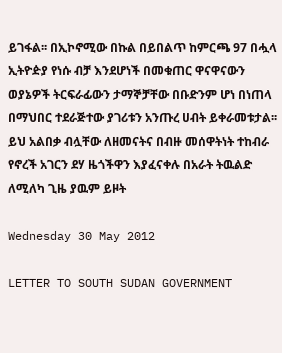ይገፋል፡፡ በኢኮኖሚው በኩል በይበልጥ ከምርጫ 97 በሗላ ኢትዮዽያ የነሱ ብቻ እንደሆነች በመቁጠር ዋናዋናውን ወያኔዎች ትርፍራፊውን ታማኞቻቸው በቡድንም ሆነ በነጠላ በማህበር ተደራጅተው ያገሪቱን አንጡረ ሀብት ይቀራመቱታል፡፡ ይህ አልበቃ ብሏቸው ለዘመናትና በብዙ መሰዋትነት ተከብራ የኖረች አገርን ደሃ ዜጎችዋን እያፈናቀሉ በአራት ትዉልድ ለሚለካ ጊዜ ያዉም ይዞት

Wednesday 30 May 2012

LETTER TO SOUTH SUDAN GOVERNMENT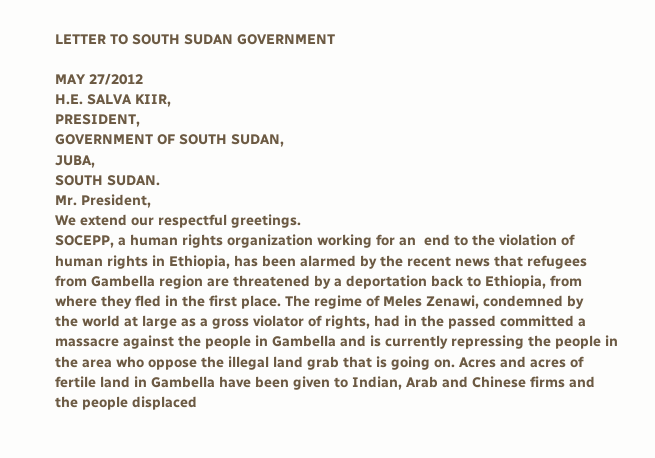LETTER TO SOUTH SUDAN GOVERNMENT

MAY 27/2012
H.E. SALVA KIIR,
PRESIDENT,
GOVERNMENT OF SOUTH SUDAN,
JUBA,
SOUTH SUDAN.
Mr. President,
We extend our respectful greetings.
SOCEPP, a human rights organization working for an  end to the violation of
human rights in Ethiopia, has been alarmed by the recent news that refugees
from Gambella region are threatened by a deportation back to Ethiopia, from
where they fled in the first place. The regime of Meles Zenawi, condemned by
the world at large as a gross violator of rights, had in the passed committed a
massacre against the people in Gambella and is currently repressing the people in
the area who oppose the illegal land grab that is going on. Acres and acres of
fertile land in Gambella have been given to Indian, Arab and Chinese firms and
the people displaced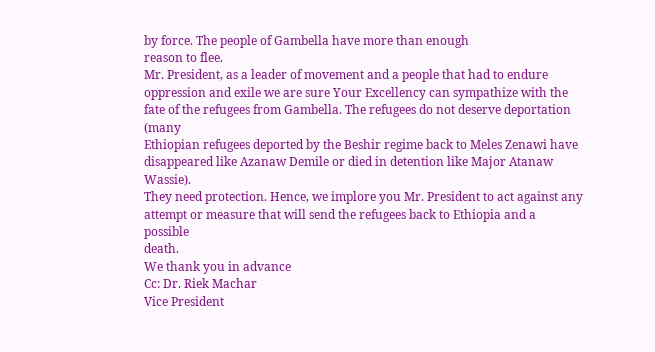by force. The people of Gambella have more than enough
reason to flee.
Mr. President, as a leader of movement and a people that had to endure
oppression and exile we are sure Your Excellency can sympathize with the fate of the refugees from Gambella. The refugees do not deserve deportation (many
Ethiopian refugees deported by the Beshir regime back to Meles Zenawi have
disappeared like Azanaw Demile or died in detention like Major Atanaw Wassie).
They need protection. Hence, we implore you Mr. President to act against any
attempt or measure that will send the refugees back to Ethiopia and a possible
death.
We thank you in advance
Cc: Dr. Riek Machar
Vice President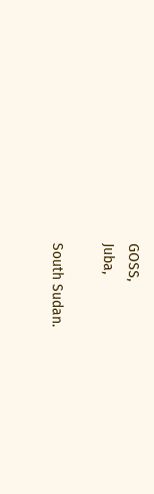GOSS,
Juba,

South Sudan.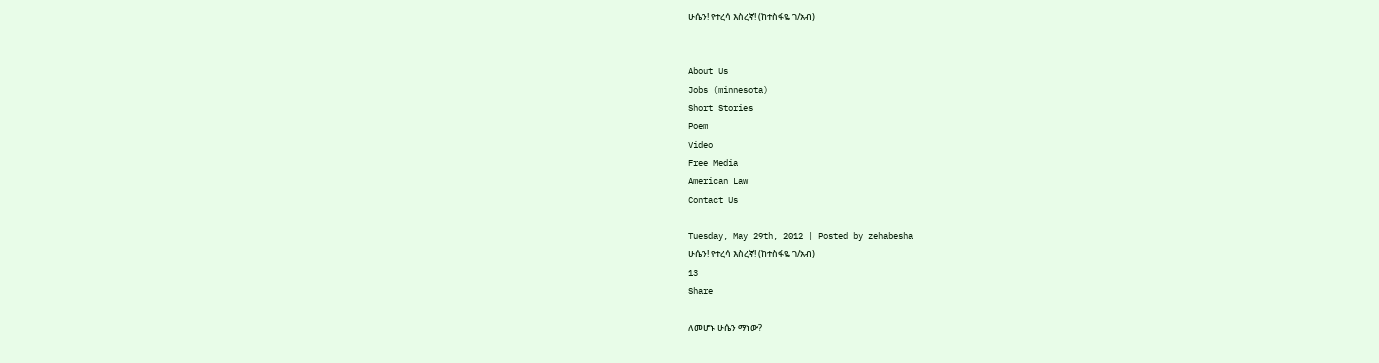ሁሴን! የተረሳ እስረኛ! (ከተስፋዬ ገ/አብ)


About Us
Jobs (minnesota)
Short Stories
Poem
Video
Free Media
American Law
Contact Us

Tuesday, May 29th, 2012 | Posted by zehabesha
ሁሴን! የተረሳ እስረኛ! (ከተስፋዬ ገ/አብ)
13
Share

ለመሆኑ ሁሴን ማነው?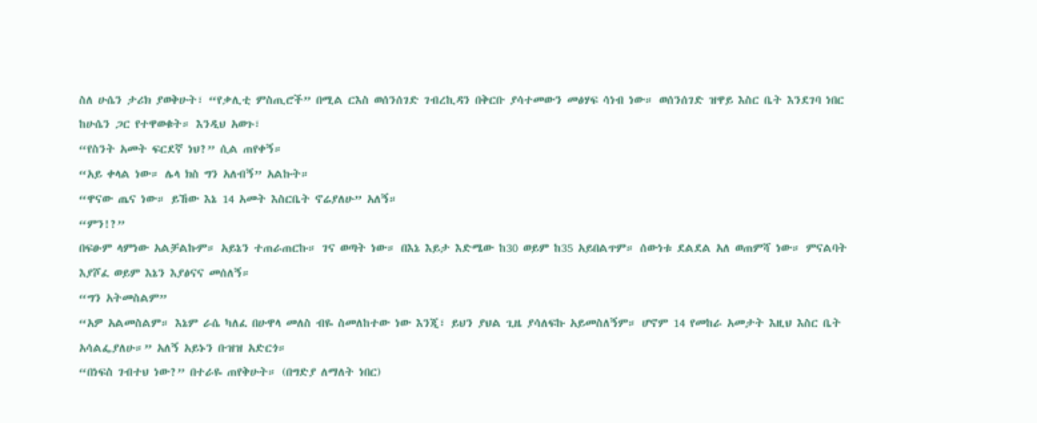ስለ ሁሴን ታሪክ ያወቅሁት፣ “የቃሊቲ ምስጢሮች” በሚል ርእስ ወሰንሰገድ ገብረኪዳን በቅርቡ ያሳተመውን መፅሃፍ ሳነብ ነው። ወሰንሰገድ ዝዋይ እስር ቤት እንደገባ ነበር ከሁሴን ጋር የተዋወቁት። እንዲህ አወጉ፣
“የስንት አመት ፍርደኛ ነህ?” ሲል ጠየቀኝ።
“አይ ቀላል ነው። ሌላ ክስ ግን አለብኝ” አልኩት።
“ዋናው ጤና ነው። ይኸው እኔ 14 አመት እስርቤት ኖሬያለሁ” አለኝ።
“ምን!?”
በፍፁም ላምነው አልቻልኩም። አይኔን ተጠራጠርኩ። ገና ወጣት ነው። በእኔ እይታ እድሜው ከ30 ወይም ከ35 አይበልጥም። ሰውነቱ ደልደል አለ ወጠምሻ ነው። ምናልባት እያሾፈ ወይም እኔን እያፅናና መሰለኝ።
“ግን አትመስልም”
“አዎ አልመስልም። እኔም ራሴ ካለፈ በሁዋላ መለስ ብዬ ስመለከተው ነው እንጂ፣ ይህን ያህል ጊዜ ያሳለፍኩ አይመስለኝም። ሆኖም 14 የመከራ አመታት እዚህ እስር ቤት አሳልፌያለሁ።” አለኝ አይኑን ቡዝዝ አድርጎ።
“በነፍስ ገብተህ ነው?” በተራዬ ጠየቅሁት። (በግድያ ለማለት ነበር)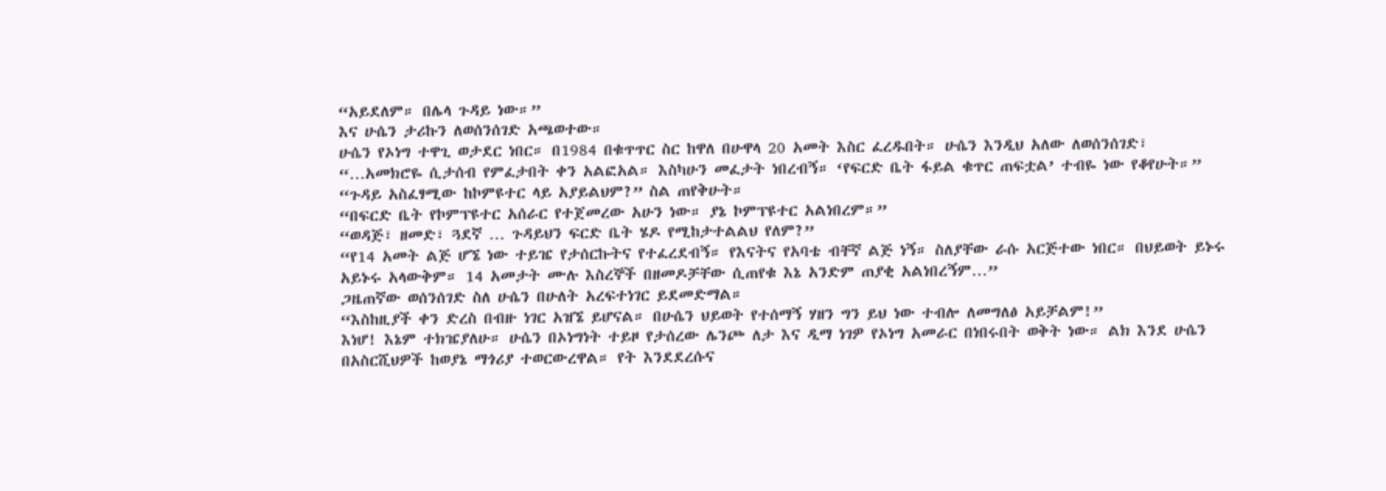“አይደለም። በሌላ ጉዳይ ነው።”
እና ሁሴን ታሪኩን ለወሰንሰገድ አጫወተው።
ሁሴን የኦነግ ተዋጊ ወታደር ነበር። በ1984 በቁጥጥር ስር ከዋለ በሁዋላ 20 አመት እስር ፈረዱበት። ሁሴን እንዲህ አለው ለወሰንሰገድ፣
“…አመክሮዬ ሲታሰብ የምፈታበት ቀን አልፎአል። እስካሁን መፈታት ነበረብኝ። ‘የፍርድ ቤት ፋይል ቁጥር ጠፍቷል’ ተብዬ ነው የቆየሁት።”
“ጉዳይ አስፈፃሚው ከኮምዩተር ላይ አያይልህም?” ስል ጠየቅሁት።
“በፍርድ ቤት የኮምፕዩተር አሰራር የተጀመረው አሁን ነው። ያኔ ኮምፕዩተር አልነበረም።”
“ወዳጅ፣ ዘመድ፣ ጓደኛ … ጉዳይህን ፍርድ ቤት ሄዶ የሚከታተልልህ የለም?”
“የ14 አመት ልጅ ሆኜ ነው ተይዤ የታሰርኩትና የተፈረደብኝ። የእናትና የአባቴ ብቸኛ ልጅ ነኝ። ስለያቸው ራሱ አርጅተው ነበር። በህይወት ይኑሩ አይኑሩ አላውቅም። 14 አመታት ሙሉ እስረኞች በዘመዶቻቸው ሲጠየቁ እኔ አንድም ጠያቂ አልነበረኝም…”
ጋዜጠኛው ወሰንሰገድ ስለ ሁሴን በሁለት አረፍተነገር ይደመድማል።
“እስከዚያች ቀን ድረስ በብዙ ነገር አዝኜ ይሆናል። በሁሴን ህይወት የተሰማኝ ሃዘን ግን ይህ ነው ተብሎ ለመግለፅ አይቻልም!”
እነሆ! እኔም ተክዤያለሁ። ሁሴን በኦነግነት ተይዞ የታሰረው ሌንጮ ለታ እና ዲማ ነገዎ የኦነግ አመራር በነበሩበት ወቅት ነው። ልክ እንደ ሁሴን በአስርሺህዎች ከወያኔ ማጎሪያ ተወርውረዋል። የት እንደደረሱና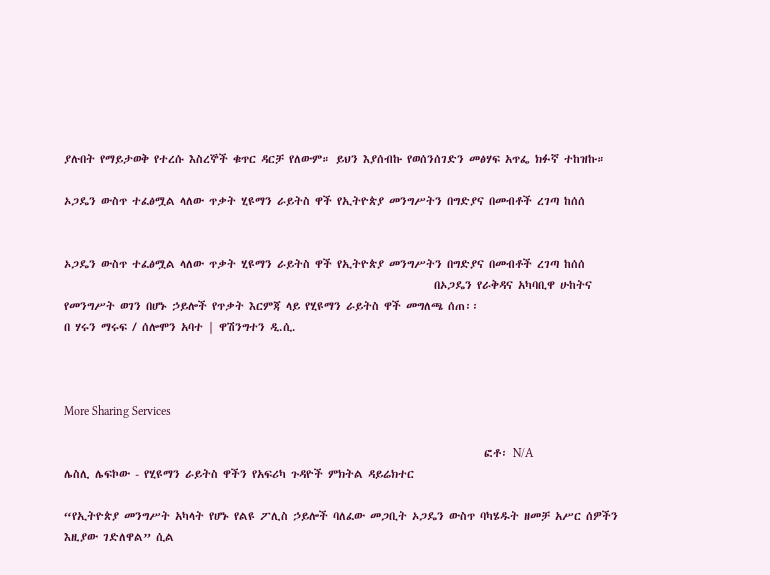ያሉበት የማይታወቅ የተረሱ እስረኞች ቁጥር ዳርቻ የለውም። ይህን እያሰብኩ የወሰንሰገድን መፅሃፍ አጥፌ ክፉኛ ተከዝኩ።

ኦጋዴን ውስጥ ተፈፅሟል ላለው ጥቃት ሂዩማን ራይትስ ዋች የኢትዮጵያ መንግሥትን በግድያና በመብቶች ረገጣ ከሰሰ


ኦጋዴን ውስጥ ተፈፅሟል ላለው ጥቃት ሂዩማን ራይትስ ዋች የኢትዮጵያ መንግሥትን በግድያና በመብቶች ረገጣ ከሰሰ
                                                                          በኦጋዴን የራቅዳና አካባቢዋ ሁከትና የመንግሥት ወገን በሆኑ ኃይሎች የጥቃት እርምጃ ላይ የሂዩማን ራይትስ ዋች መግለጫ ሰጠ፡፡
በ ሃሩን ማሩፍ / ሰሎሞን አባተ | ዋሽንግተን ዲ.ሲ.



More Sharing Services

                                                                                    ፎቶ፡ N/A
ሌስሊ ሌፍኮው - የሂዩማን ራይትስ ዋችን የአፍሪካ ጉዳዮች ምክትል ዳይሬክተር

“የኢትዮጵያ መንግሥት አካላት የሆኑ የልዩ ፖሊስ ኃይሎች ባለፈው መጋቢት ኦጋዴን ውስጥ ባካሄዱት ዘመቻ አሥር ሰዎችን እዚያው ገድለዋል” ሲል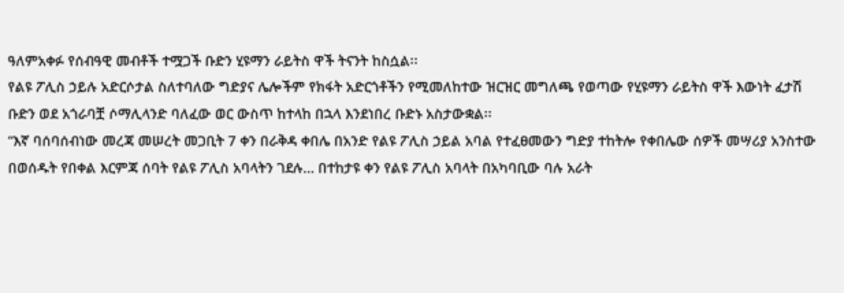ዓለምአቀፉ የሰብዓዊ መብቶች ተሟጋች ቡድን ሂዩማን ራይትስ ዋች ትናንት ከስሷል፡፡
የልዩ ፖሊስ ኃይሉ አድርሶታል ስለተባለው ግድያና ሌሎችም የክፋት አድርጎቶችን የሚመለከተው ዝርዝር መግለጫ የወጣው የሂዩማን ራይትስ ዋች እውነት ፈታሽ ቡድን ወደ አጎራባቿ ሶማሊላንድ ባለፈው ወር ውስጥ ከተላከ በኋላ እንደነበረ ቡድኑ አስታውቋል፡፡                                                                                                                                            “እኛ ባሰባሰብነው መረጃ መሠረት መጋቢት 7 ቀን በራቅዳ ቀበሌ በአንድ የልዩ ፖሊስ ኃይል አባል የተፈፀመውን ግድያ ተከትሎ የቀበሌው ሰዎች መሣሪያ አንስተው በወሰዱት የበቀል እርምጃ ሰባት የልዩ ፖሊስ አባላትን ገደሉ… በተከታዩ ቀን የልዩ ፖሊስ አባላት በአካባቢው ባሉ አራት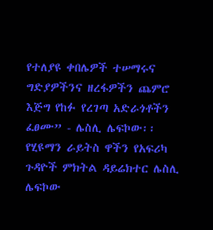የተለያዩ ቀበሌዎች ተሠማሩና ግድያዎችንና ዘረፋዎችን ጨምሮ እጅግ የከፉ የረገጣ አድራጎቶችን ፈፀሙ” - ሌስሊ ሌፍኮው፡፡
የሂዩማን ራይትስ ዋችን የአፍሪካ ጉዳዮች ምክትል ዳይሬክተር ሌስሊ ሌፍኮው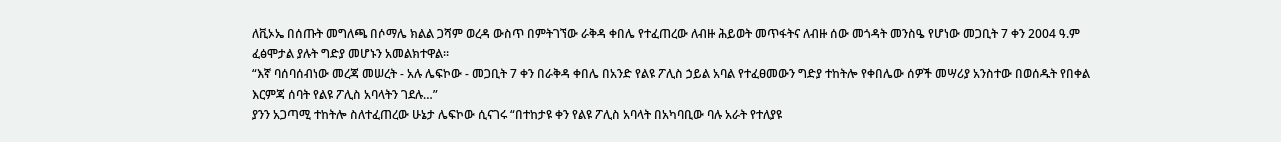ለቪኦኤ በሰጡት መግለጫ በሶማሌ ክልል ጋሻም ወረዳ ውስጥ በምትገኘው ራቅዳ ቀበሌ የተፈጠረው ለብዙ ሕይወት መጥፋትና ለብዙ ሰው መጎዳት መንስዔ የሆነው መጋቢት 7 ቀን 2004 ዓ.ም ፈፅሞታል ያሉት ግድያ መሆኑን አመልክተዋል፡፡
“እኛ ባሰባሰብነው መረጃ መሠረት - አሉ ሌፍኮው - መጋቢት 7 ቀን በራቅዳ ቀበሌ በአንድ የልዩ ፖሊስ ኃይል አባል የተፈፀመውን ግድያ ተከትሎ የቀበሌው ሰዎች መሣሪያ አንስተው በወሰዱት የበቀል እርምጃ ሰባት የልዩ ፖሊስ አባላትን ገደሉ…”
ያንን አጋጣሚ ተከትሎ ስለተፈጠረው ሁኔታ ሌፍኮው ሲናገሩ “በተከታዩ ቀን የልዩ ፖሊስ አባላት በአካባቢው ባሉ አራት የተለያዩ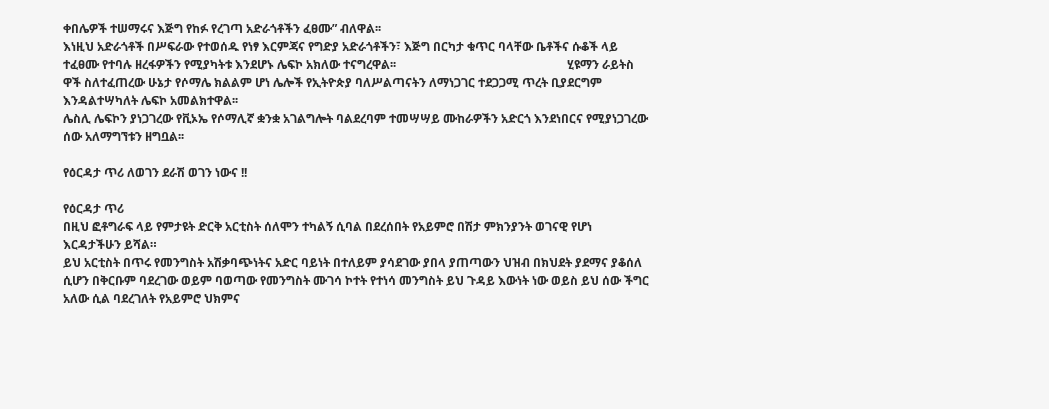ቀበሌዎች ተሠማሩና እጅግ የከፉ የረገጣ አድራጎቶችን ፈፀሙ” ብለዋል፡፡
እነዚህ አድራጎቶች በሥፍራው የተወሰዱ የነፃ እርምጃና የግድያ አድራጎቶችን፣ እጅግ በርካታ ቁጥር ባላቸው ቤቶችና ሱቆች ላይ ተፈፀሙ የተባሉ ዘረፋዎችን የሚያካትቱ እንደሆኑ ሌፍኮ አክለው ተናግረዋል፡፡                                                         ሂዩማን ራይትስ ዋች ስለተፈጠረው ሁኔታ የሶማሌ ክልልም ሆነ ሌሎች የኢትዮጵያ ባለሥልጣናትን ለማነጋገር ተደጋጋሚ ጥረት ቢያደርግም እንዳልተሣካለት ሌፍኮ አመልክተዋል፡፡
ሌስሊ ሌፍኮን ያነጋገረው የቪኦኤ የሶማሊኛ ቋንቋ አገልግሎት ባልደረባም ተመሣሣይ ሙከራዎችን አድርጎ እንደነበርና የሚያነጋገረው ሰው አለማግኘቱን ዘግቧል፡፡

የዕርዳታ ጥሪ ለወገን ደራሽ ወገን ነውና !!

የዕርዳታ ጥሪ
በዚህ ፎቶግራፍ ላይ የምታዩት ድርቅ አርቲስት ሰለሞን ተካልኝ ሲባል በደረሰበት የአይምሮ በሽታ ምክንያንት ወገናዊ የሆነ እርዳታችሁን ይሻል።
ይህ አርቲስት በጥሩ የመንግስት አሽቃባጭነትና አድር ባይነት በተለይም ያሳደገው ያበላ ያጠጣውን ህዝብ በክህደት ያደማና ያቆሰለ ሲሆን በቅርቡም ባደረገው ወይም ባወጣው የመንግስት ሙገሳ ኮተት የተነሳ መንግስት ይህ ጉዳይ እውነት ነው ወይስ ይህ ሰው ችግር አለው ሲል ባደረገለት የአይምሮ ህክምና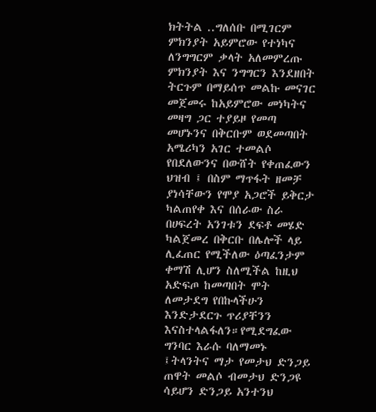ክትትል ..ግለሰቡ በሚገርም ምክንያት አይምሮው የተነካና ለንግግርም ቃላት አለመምረጡ ምክንያት እና ንግግርን እንደዘበት ትርጉም በማይሰጥ መልኩ መናገር መጀመሩ ከአይምሮው መነካትና መዛግ ጋር ተያይዞ የመጣ መሆኑንና በቅርቡም ወደመጣበት አሜሪካን አገር ተመልሶ የበደለውንና በውሸት የቀጠፈውን ህዝብ ፤ በስም ማጥፋት ዘመቻ ያነሳቸውን የሞያ አጋሮች ይቅርታ ካልጠየቀ እና በሰራው ስራ በሀፍረት አንገቱን ደፍቶ መሄድ ካልጀመረ በቅርቡ በሌሎች ላይ ሊፈጠር የሚችለው ዕጣፈንታም ቀማሽ ሊሆን ስለሚችል ከዚህ አድፍጦ ከመጣበት ሞት ለመታደግ የበኩላችሁን እንድታደርጉ ጥሪያቸንን እናስተላልፋለን።የሚደግፈው ግንባር እራሱ ባለማመኑ ፤ትላንትና ማታ የመታህ ድንጋይ  ጠዋት መልሶ ብመታህ ድንጋዩ ሳይሆን ድንጋይ አንተንህ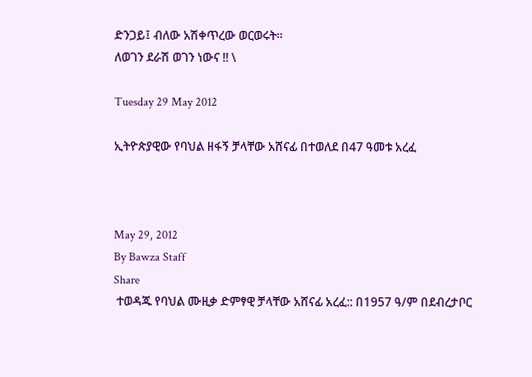ድንጋይ፤ ብለው አሽቀጥረው ወርወሩት።
ለወገን ደራሽ ወገን ነውና !! \

Tuesday 29 May 2012

ኢትዮጵያዊው የባህል ዘፋኝ ቻላቸው አሸናፊ በተወለደ በ47 ዓመቱ አረፈ



May 29, 2012
By Bawza Staff
Share
 ተወዳጁ የባህል ሙዚቃ ድምፃዊ ቻላቸው አሸናፊ አረፈ:: በ1957 ዓ/ም በደብረታቦር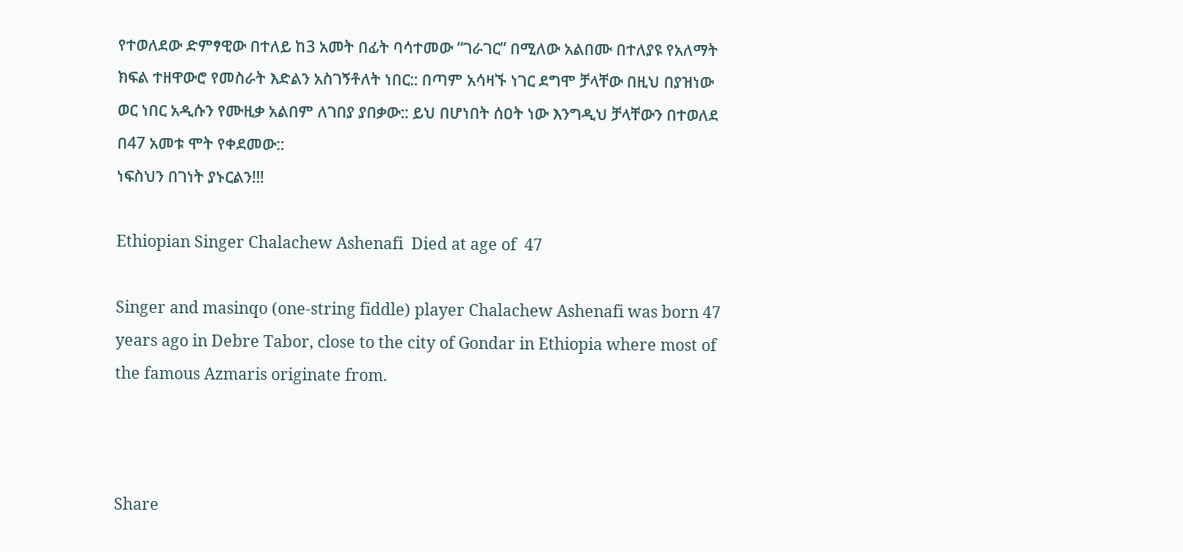የተወለደው ድምፃዊው በተለይ ከ3 አመት በፊት ባሳተመው “ገራገር” በሚለው አልበሙ በተለያዩ የአለማት ክፍል ተዘዋውሮ የመስራት እድልን አስገኝቶለት ነበር:: በጣም አሳዛኙ ነገር ደግሞ ቻላቸው በዚህ በያዝነው ወር ነበር አዲሱን የሙዚቃ አልበም ለገበያ ያበቃው:: ይህ በሆነበት ሰዐት ነው እንግዲህ ቻላቸውን በተወለደ በ47 አመቱ ሞት የቀደመው::
ነፍስህን በገነት ያኑርልን!!!

Ethiopian Singer Chalachew Ashenafi  Died at age of  47

Singer and masinqo (one-string fiddle) player Chalachew Ashenafi was born 47 years ago in Debre Tabor, close to the city of Gondar in Ethiopia where most of the famous Azmaris originate from.



Share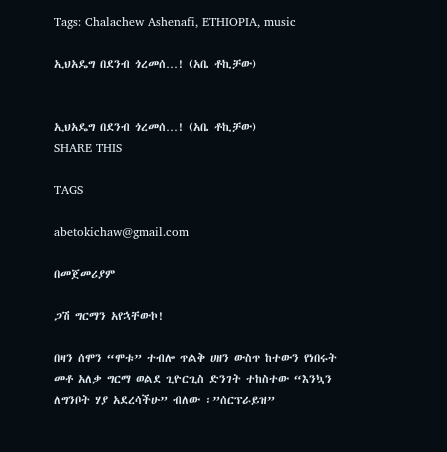Tags: Chalachew Ashenafi, ETHIOPIA, music

ኢህአዴግ በደንብ ጎረመሰ…! (አቤ ቶኪቻው)


ኢህአዴግ በደንብ ጎረመሰ…! (አቤ ቶኪቻው)
SHARE THIS

TAGS

abetokichaw@gmail.com

በመጀመሪያም

ጋሽ ግርማን አየኋቸውኮ!

በዛን ሰሞን “ሞቱ” ተብሎ ጥልቅ ሀዘን ውስጥ ከተውን የነበሩት መቶ አለቃ ግርማ ወልደ ጊዮርጊስ ድንገት ተከስተው “እንኳን ለግንቦት ሃያ አደረሳችሁ” ብለው ፡”ሰርፕራይዝ”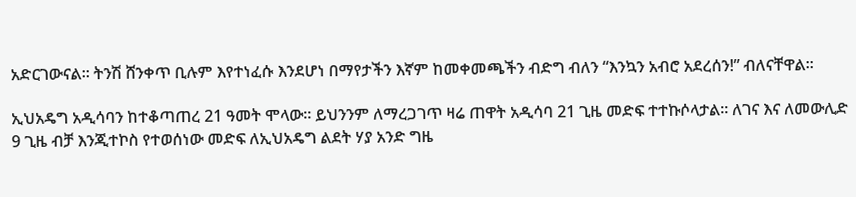አድርገውናል። ትንሽ ሸንቀጥ ቢሉም እየተነፈሱ እንደሆነ በማየታችን እኛም ከመቀመጫችን ብድግ ብለን “እንኳን አብሮ አደረሰን!” ብለናቸዋል።

ኢህአዴግ አዲሳባን ከተቆጣጠረ 21 ዓመት ሞላው። ይህንንም ለማረጋገጥ ዛሬ ጠዋት አዲሳባ 21 ጊዜ መድፍ ተተኩሶላታል። ለገና እና ለመውሊድ 9 ጊዜ ብቻ እንጂተኮስ የተወሰነው መድፍ ለኢህአዴግ ልደት ሃያ አንድ ግዜ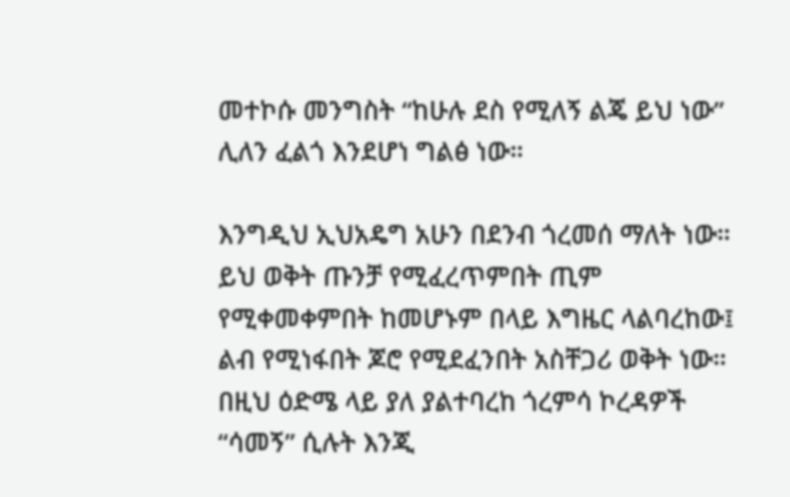መተኮሱ መንግስት “ከሁሉ ደስ የሚለኝ ልጄ ይህ ነው” ሊለን ፈልጎ እንደሆነ ግልፅ ነው።

እንግዲህ ኢህአዴግ አሁን በደንብ ጎረመሰ ማለት ነው። ይህ ወቅት ጡንቻ የሚፈረጥምበት ጢም የሚቀመቀምበት ከመሆኑም በላይ እግዜር ላልባረከው፤ ልብ የሚነፋበት ጆሮ የሚደፈንበት አስቸጋሪ ወቅት ነው። በዚህ ዕድሜ ላይ ያለ ያልተባረከ ጎረምሳ ኮረዳዎች “ሳመኝ” ሲሉት እንጂ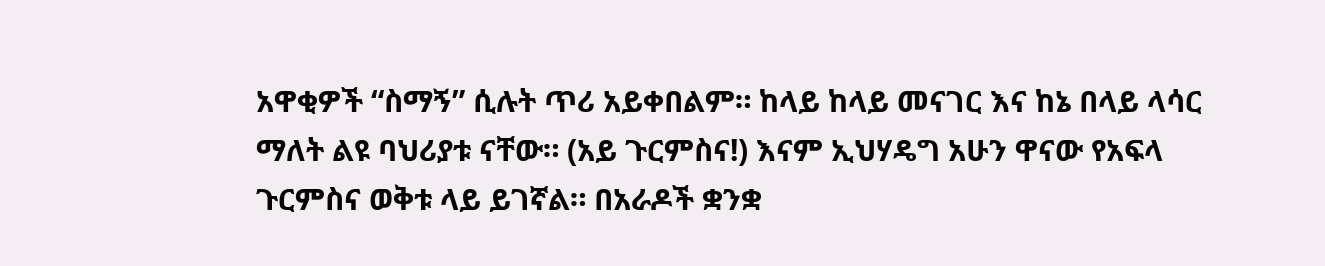አዋቂዎች “ስማኝ” ሲሉት ጥሪ አይቀበልም። ከላይ ከላይ መናገር እና ከኔ በላይ ላሳር ማለት ልዩ ባህሪያቱ ናቸው። (አይ ጉርምስና!) እናም ኢህሃዴግ አሁን ዋናው የአፍላ ጉርምስና ወቅቱ ላይ ይገኛል። በአራዶች ቋንቋ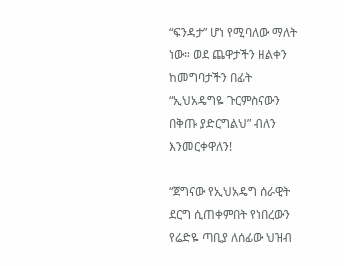“ፍንዳታ” ሆነ የሚባለው ማለት ነው። ወደ ጨዋታችን ዘልቀን ከመግባታችን በፊት “ኢህአዴግዬ ጉርምስናውን በቅጡ ያድርግልህ” ብለን እንመርቀዋለን!

“ጀግናው የኢህአዴግ ሰራዊት ደርግ ሲጠቀምበት የነበረውን የሬድዬ ጣቢያ ለሰፊው ህዝብ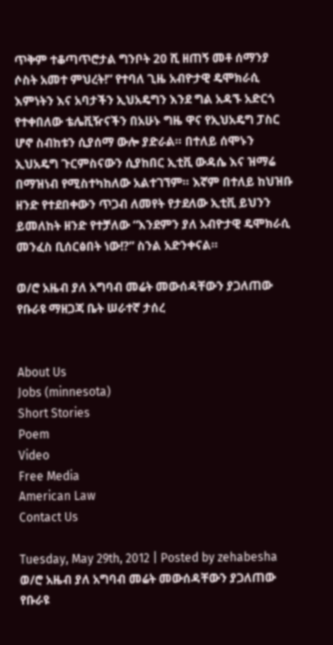ጥቅም ተቆጣጥሮታል ግንቦት 20 ሺ ዘጠኝ መቶ ሰማንያ ሶስት አመተ ምህረት!” የተባለ ጊዜ አብዮታዊ ዴሞክራሲ እምነትን እና አባታችን ኢህአዴግን እንደ ግል አዳኙ አድርጎ የተቀበለው ቴሌቪዥናችን በአሁኑ ግዜ ዋና የኢህአዴግ ፓስር ሆኖ ስብከቱን ሲያሰማ ውሎ ያድራል። በተለይ ሰሞኑን ኢህአዴግ ጉርምስናውን ሲያከበር ኢቲቪ ውዳሴ እና ዝማሬ በማዝነብ የሚስተካከለው አልተገኘም። እኛም በተለይ ከህዝቡ ዘንድ የተደበቀውን ጥጋብ ለመየት የታደለው ኢቲቪ ይህንን ይመለከት ዘንድ የተቻለው “እንደምን ያለ አብዮታዊ ዴሞክራሲ መንፈስ ቢሰርፅበት ነው!?” ስንል አድንቀናል።

ወ/ሮ አዜብ ያለ አግባብ መሬት መውሰዳቸውን ያጋለጠው የቡራዩ ማዘጋጃ ቤት ሠራተኛ ታሰረ


About Us
Jobs (minnesota)
Short Stories
Poem
Video
Free Media
American Law
Contact Us

Tuesday, May 29th, 2012 | Posted by zehabesha
ወ/ሮ አዜብ ያለ አግባብ መሬት መውሰዳቸውን ያጋለጠው የቡራዩ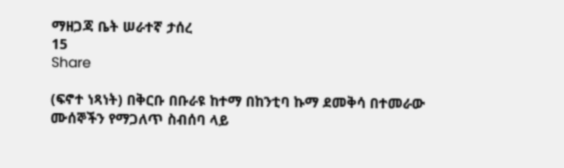ማዘጋጃ ቤት ሠራተኛ ታሰረ
15
Share

(ፍኖተ ነጻነት) በቅርቡ በቡራዩ ከተማ በከንቲባ ኩማ ደመቅሳ በተመራው ሙሰኞችን የማጋለጥ ስብሰባ ላይ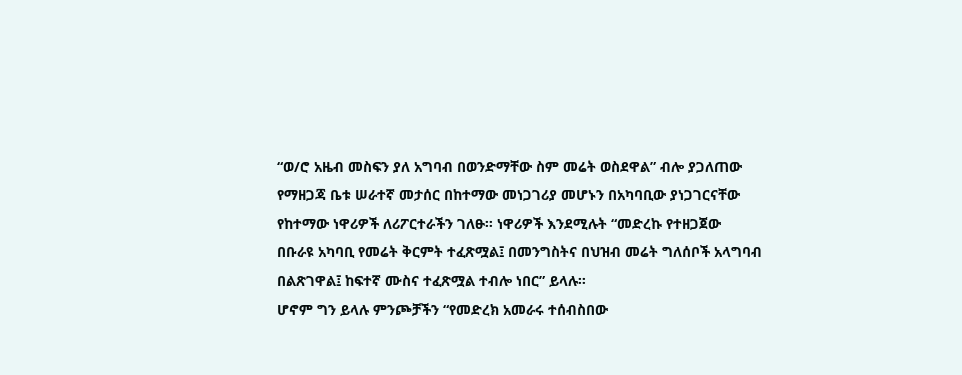“ወ/ሮ አዜብ መስፍን ያለ አግባብ በወንድማቸው ስም መሬት ወስደዋል” ብሎ ያጋለጠው
የማዘጋጃ ቤቱ ሠራተኛ መታሰር በከተማው መነጋገሪያ መሆኑን በአካባቢው ያነጋገርናቸው የከተማው ነዋሪዎች ለሪፖርተራችን ገለፁ፡፡ ነዋሪዎች እንደሚሉት “መድረኩ የተዘጋጀው
በቡራዩ አካባቢ የመሬት ቅርምት ተፈጽሟል፤ በመንግስትና በህዝብ መሬት ግለሰቦች አላግባብ በልጽገዋል፤ ከፍተኛ ሙስና ተፈጽሟል ተብሎ ነበር” ይላሉ፡፡
ሆኖም ግን ይላሉ ምንጮቻችን “የመድረክ አመራሩ ተሰብስበው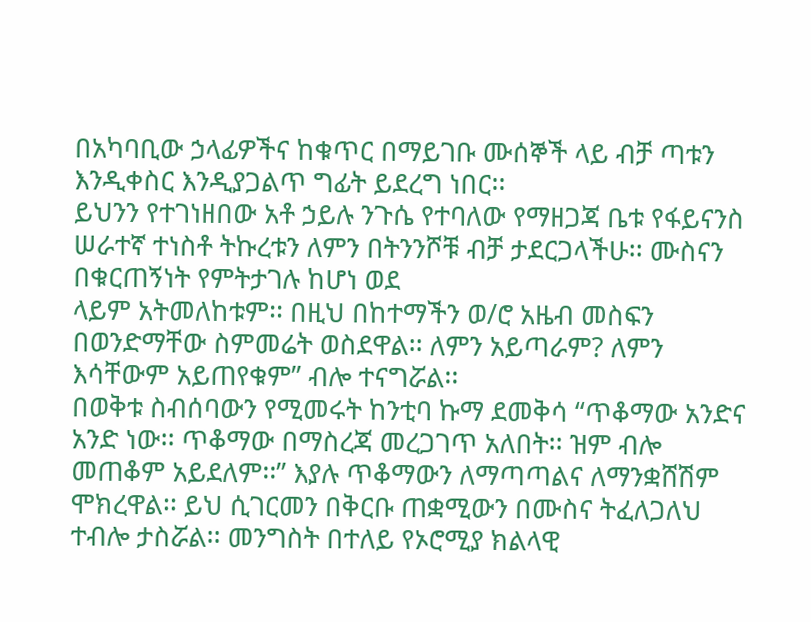በአካባቢው ኃላፊዎችና ከቁጥር በማይገቡ ሙሰኞች ላይ ብቻ ጣቱን እንዲቀስር እንዲያጋልጥ ግፊት ይደረግ ነበር፡፡
ይህንን የተገነዘበው አቶ ኃይሉ ንጉሴ የተባለው የማዘጋጃ ቤቱ የፋይናንስ ሠራተኛ ተነስቶ ትኩረቱን ለምን በትንንሾቹ ብቻ ታደርጋላችሁ፡፡ ሙስናን በቁርጠኝነት የምትታገሉ ከሆነ ወደ
ላይም አትመለከቱም፡፡ በዚህ በከተማችን ወ/ሮ አዜብ መስፍን በወንድማቸው ስምመሬት ወስደዋል፡፡ ለምን አይጣራም? ለምን እሳቸውም አይጠየቁም” ብሎ ተናግሯል፡፡
በወቅቱ ስብሰባውን የሚመሩት ከንቲባ ኩማ ደመቅሳ “ጥቆማው አንድና አንድ ነው፡፡ ጥቆማው በማስረጃ መረጋገጥ አለበት፡፡ ዝም ብሎ መጠቆም አይደለም፡፡” እያሉ ጥቆማውን ለማጣጣልና ለማንቋሸሽም ሞክረዋል፡፡ ይህ ሲገርመን በቅርቡ ጠቋሚውን በሙስና ትፈለጋለህ ተብሎ ታስሯል፡፡ መንግስት በተለይ የኦሮሚያ ክልላዊ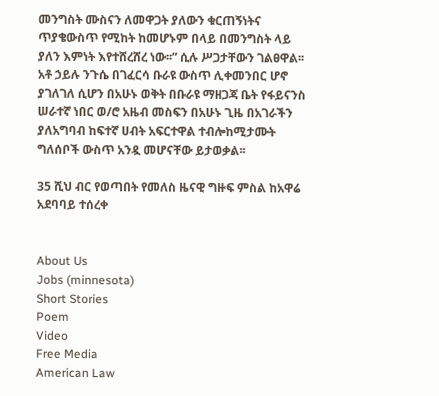መንግስት ሙስናን ለመዋጋት ያለውን ቁርጠኝነትና ጥያቄውስጥ የሚከት ከመሆኑም በላይ በመንግስት ላይ ያለን እምነት እየተሸረሸረ ነው፡፡” ሲሉ ሥጋታቸውን ገልፀዋል፡፡
አቶ ኃይሉ ንጉሴ በገፈርሳ ቡራዩ ውስጥ ሊቀመንበር ሆኖ ያገለገለ ሲሆን በአሁኑ ወቅት በቡራዩ ማዘጋጃ ቤት የፋይናንስ ሠራተኛ ነበር ወ/ሮ አዜብ መስፍን በአሁኑ ጊዜ በአገራችን
ያለአግባብ ከፍተኛ ሀብት አፍርተዋል ተብሎከሚታሙት ግለሰቦች ውስጥ አንዷ መሆናቸው ይታወቃል፡፡

35 ሺህ ብር የወጣበት የመለስ ዜናዊ ግዙፍ ምስል ከአዋሬ አደባባይ ተሰረቀ


About Us
Jobs (minnesota)
Short Stories
Poem
Video
Free Media
American Law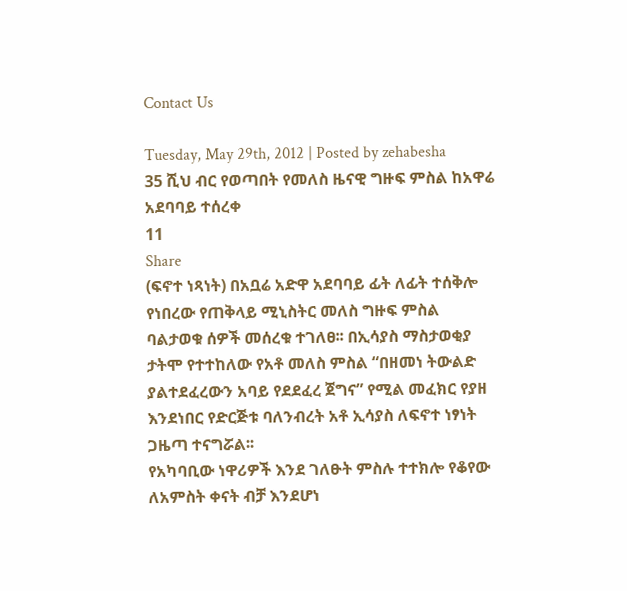Contact Us

Tuesday, May 29th, 2012 | Posted by zehabesha
35 ሺህ ብር የወጣበት የመለስ ዜናዊ ግዙፍ ምስል ከአዋሬ አደባባይ ተሰረቀ
11
Share
(ፍኖተ ነጻነት) በአቧሬ አድዋ አደባባይ ፊት ለፊት ተሰቅሎ የነበረው የጠቅላይ ሚኒስትር መለስ ግዙፍ ምስል ባልታወቁ ሰዎች መሰረቁ ተገለፀ፡፡ በኢሳያስ ማስታወቂያ ታትሞ የተተከለው የአቶ መለስ ምስል “በዘመነ ትውልድ ያልተደፈረውን አባይ የደደፈረ ጀግና” የሚል መፈክር የያዘ እንደነበር የድርጅቱ ባለንብረት አቶ ኢሳያስ ለፍኖተ ነፃነት
ጋዜጣ ተናግሯል፡፡
የአካባቢው ነዋሪዎች እንደ ገለፁት ምስሉ ተተክሎ የቆየው ለአምስት ቀናት ብቻ እንደሆነ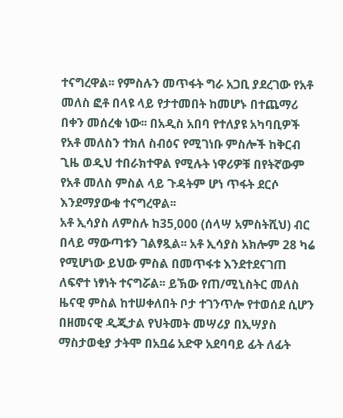ተናግረዋል፡፡ የምስሉን መጥፋት ግራ አጋቢ ያደረገው የአቶ መለስ ፎቶ በላዩ ላይ የታተመበት ከመሆኑ በተጨማሪ በቀን መሰረቁ ነው፡፡ በአዲስ አበባ የተለያዩ አካባቢዎች የአቶ መለስን ተክለ ስብዕና የሚገነቡ ምስሎች ከቅርብ ጊዜ ወዲህ ተበራክተዋል የሚሉት ነዋሪዎቹ በየትኛውም የአቶ መለስ ምስል ላይ ጉዳትም ሆነ ጥፋት ደርሶ እንደማያውቁ ተናግረዋል፡፡
አቶ ኢሳያስ ለምስሉ ከ35,000 (ሰላሣ አምስትሺህ) ብር በላይ ማውጣቱን ገልፃጿል፡፡ አቶ ኢሳያስ አክሎም 28 ካሬ የሚሆነው ይህው ምስል በመጥፋቱ እንደተደናገጠ ለፍኖተ ነፃነት ተናግሯል፡፡ ይኽው የጠ/ሚኒስትር መለስ ዜናዊ ምስል ከተሠቀለበት ቦታ ተገንጥሎ የተወሰደ ሲሆን በዘመናዊ ዲጂታል የህትመት መሣሪያ በኢሣያስ ማስታወቂያ ታትሞ በአቧሬ አድዋ አደባባይ ፊት ለፊት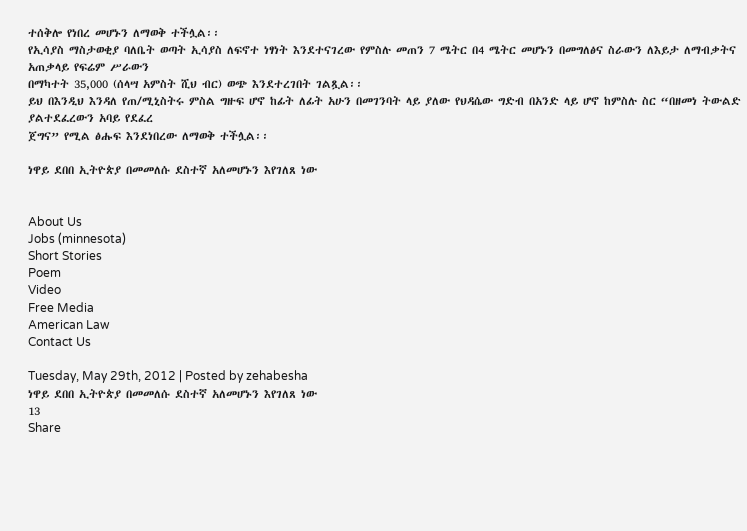ተሰቅሎ የነበረ መሆኑን ለማወቅ ተችሏል፡፡
የኢሳያስ ማስታወቂያ ባለቤት ወጣት ኢሳያስ ለፍኖተ ነፃነት እንደተናገረው የምስሉ መጠን 7 ሜትር በ4 ሜትር መሆኑን በመግለፅና ስራውን ለእይታ ለማብቃትና አጠቃላይ የፍሬም ሥራውን
በማካተት 35,000 (ሰላሣ አምስት ሺህ ብር) ወጭ እንደተረገበት ገልጿል፡፡
ይህ በእንዲህ እንዳለ የጠ/ሚኒስትሩ ምስል ግዙፍ ሆኖ ከፊት ለፊት አሁን በመገንባት ላይ ያለው የህዳሴው ግድብ በአንድ ላይ ሆኖ ከምስሉ ስር “በዘመነ ትውልድ ያልተደፈረውን አባይ የደፈረ
ጀግና” የሚል ፅሑፍ እንደነበረው ለማወቅ ተችሏል፡፡

ነዋይ ደበበ ኢትዮጵያ በመመለሱ ደስተኛ አለመሆኑን እየገለጸ ነው


About Us
Jobs (minnesota)
Short Stories
Poem
Video
Free Media
American Law
Contact Us

Tuesday, May 29th, 2012 | Posted by zehabesha
ነዋይ ደበበ ኢትዮጵያ በመመለሱ ደስተኛ አለመሆኑን እየገለጸ ነው
13
Share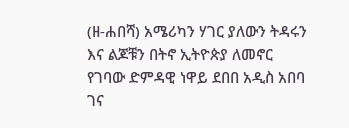(ዘ-ሐበሻ) አሜሪካን ሃገር ያለውን ትዳሩን እና ልጆቹን በትኖ ኢትዮጵያ ለመኖር የገባው ድምዳዊ ነዋይ ደበበ አዲስ አበባ ገና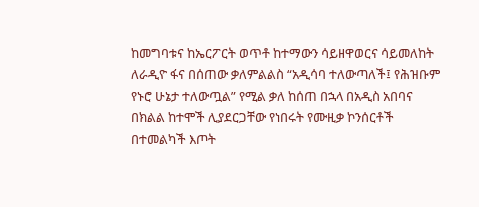ከመግባቱና ከኤርፖርት ወጥቶ ከተማውን ሳይዘዋወርና ሳይመለከት ለራዲዮ ፋና በሰጠው ቃለምልልስ “አዲሳባ ተለውጣለች፤ የሕዝቡም የኑሮ ሁኔታ ተለውጧል” የሚል ቃለ ከሰጠ በኋላ በአዲስ አበባና በክልል ከተሞች ሊያደርጋቸው የነበሩት የሙዚቃ ኮንሰርቶች በተመልካች እጦት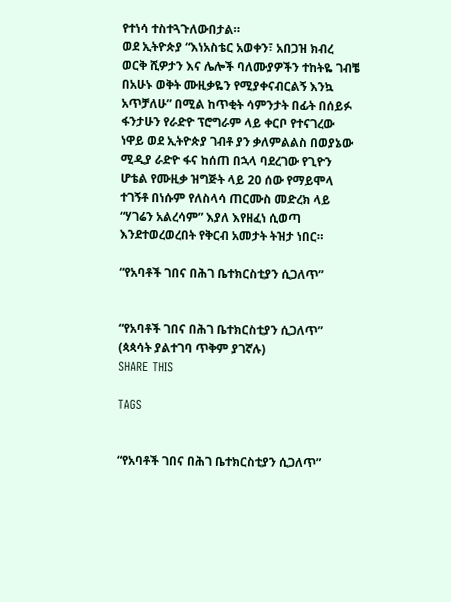የተነሳ ተስተጓጉለውበታል።
ወደ ኢትዮጵያ “እነአስቴር አወቀን፣ አበጋዝ ክብረ ወርቅ ሺዎታን እና ሌሎች ባለሙያዎችን ተከትዬ ገብቼ በአሁኑ ወቅት ሙዚቃዬን የሚያቀናብርልኝ እንኳ አጥቻለሁ” በሚል ከጥቂት ሳምንታት በፊት በሰይፉ ፋንታሁን የራድዮ ፕሮግራም ላይ ቀርቦ የተናገረው ነዋይ ወደ ኢትዮጵያ ገብቶ ያን ቃለምልልስ በወያኔው ሚዲያ ራድዮ ፋና ከሰጠ በኋላ ባደረገው የጊዮን ሆቴል የሙዚቃ ዝግጅት ላይ 20 ሰው የማይሞላ ተገኝቶ በነሱም የለስላሳ ጠርሙስ መድረክ ላይ “ሃገሬን አልረሳም” እያለ እየዘፈነ ሲወጣ እንደተወረወረበት የቅርብ አመታት ትዝታ ነበር።

“የአባቶች ገበና በሕገ ቤተክርስቲያን ሲጋለጥ”


“የአባቶች ገበና በሕገ ቤተክርስቲያን ሲጋለጥ” (ጳጳሳት ያልተገባ ጥቅም ያገኛሉ)
SHARE THIS

TAGS


“የአባቶች ገበና በሕገ ቤተክርስቲያን ሲጋለጥ”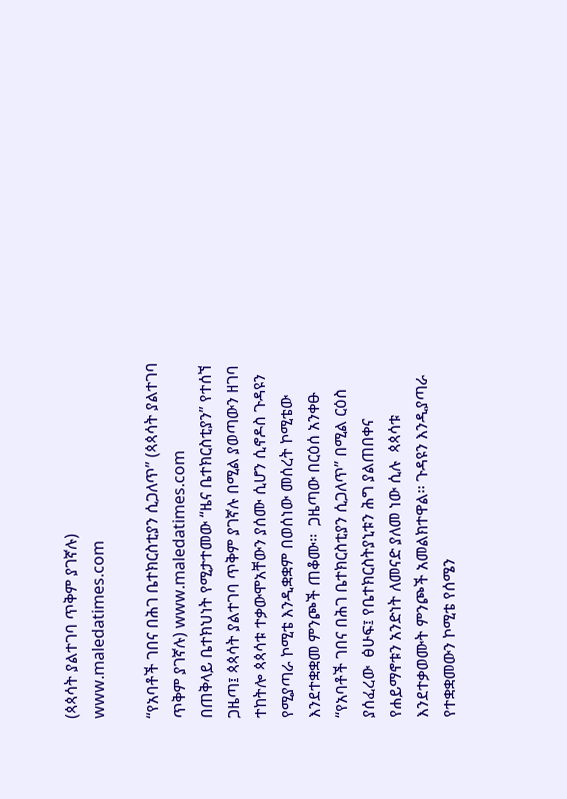(ጳጳሳት ያልተገባ ጥቅም ያገኛሉ) www.maledatimes.com

“የአባቶች ገበና በሕገ ቤተክርስቲያን ሲጋለጥ” (ጳጳሳት ያልተገባ ጥቅም ያገኛሉ) www.maledatimes.com
በጠቅላይ ቤተክህነት የሚታተመው “ዜና ቤተክርስቲያን” የተሰኘ ጋዜጣ፤ ጳጳሳት ያልተገባ ጥቅም ያገኛሉ በሚል ያወጣውን ዘገባ ተከትሎ ጳጳሳቱ ተቃውሞአቸውን ያሰሙ ሲሆን ሲኖዶስ ጉዳዩን የሚያጣራ ኮሚቴ እንዲቋቋም በወሰነው መሰረት ኮሚቴው እንደተቋቋመ ምንጮች ጠቆሙ፡፡  ጋዜጣው በርዕሰ አንቀፁ “የአባቶች ገበና በሕገ ቤተክርስቲያን ሲጋለጥ” በሚል ርዕስ ያሰፈረው  ፅሁፍ፤ የቤተክርስትያኒቱን ሕግ ያልጠበቀና የሐይማኖቱን አንድነት ለመናድ ያለመ ነው ሲሉ  ጳጳሳቱ እንደተቃወሙት ምንጮች አመልክተዋል፡፡ ጉዳዩን እንዲያጣራ የተቋቋመውን ኮሚቴ የሰሜን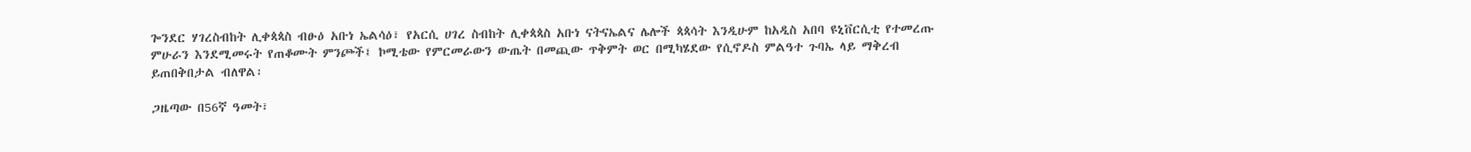ጐንደር ሃገረስብከት ሊቀጳጳስ ብፁዕ አቡነ ኤልሳዕ፣ የአርሲ ሀገረ ስብከት ሊቀጳጳስ አቡነ ናትናኤልና ሌሎች ጳጳሳት እንዲሁም ከአዲስ አበባ ዩኒቨርሲቲ የተመረጡ ምሁራን እንደሚመሩት የጠቆሙት ምንጮች፤ ኮሚቴው የምርመራውን ውጤት በመጪው ጥቅምት ወር በሚካሄደው የሲኖዶስ ምልዓተ ጉባኤ ላይ ማቅረብ ይጠበቅበታል ብለዋል፡

ጋዜጣው በ56ኛ ዓመት፣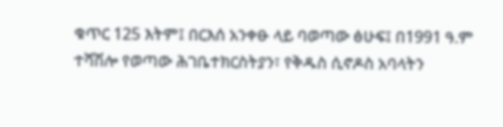ቁጥር 125 እትም፤ በርእሰ አንቀፁ ላይ ባወጣው ፅሁፍ፤ በ1991 ዓ.ም ተሻሽሎ የወጣው ሕገቤተክርስትያን፣ የቅዱስ ሲኖዶስ አባላትን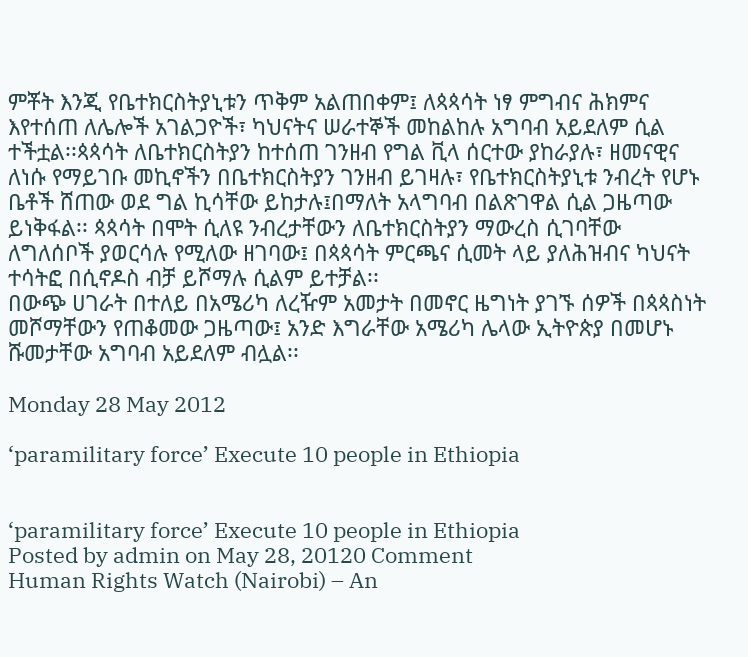ምቾት እንጂ የቤተክርስትያኒቱን ጥቅም አልጠበቀም፤ ለጳጳሳት ነፃ ምግብና ሕክምና እየተሰጠ ለሌሎች አገልጋዮች፣ ካህናትና ሠራተኞች መከልከሉ አግባብ አይደለም ሲል  ተችቷል፡፡ጳጳሳት ለቤተክርስትያን ከተሰጠ ገንዘብ የግል ቪላ ሰርተው ያከራያሉ፣ ዘመናዊና ለነሱ የማይገቡ መኪኖችን በቤተክርስትያን ገንዘብ ይገዛሉ፣ የቤተክርስትያኒቱ ንብረት የሆኑ ቤቶች ሸጠው ወደ ግል ኪሳቸው ይከታሉ፤በማለት አላግባብ በልጽገዋል ሲል ጋዜጣው ይነቅፋል፡፡ ጳጳሳት በሞት ሲለዩ ንብረታቸውን ለቤተክርስትያን ማውረስ ሲገባቸው ለግለሰቦች ያወርሳሉ የሚለው ዘገባው፤ በጳጳሳት ምርጫና ሲመት ላይ ያለሕዝብና ካህናት ተሳትፎ በሲኖዶስ ብቻ ይሾማሉ ሲልም ይተቻል፡፡
በውጭ ሀገራት በተለይ በአሜሪካ ለረዥም አመታት በመኖር ዜግነት ያገኙ ሰዎች በጳጳስነት  መሾማቸውን የጠቆመው ጋዜጣው፤ አንድ እግራቸው አሜሪካ ሌላው ኢትዮጵያ በመሆኑ ሹመታቸው አግባብ አይደለም ብሏል፡፡

Monday 28 May 2012

‘paramilitary force’ Execute 10 people in Ethiopia


‘paramilitary force’ Execute 10 people in Ethiopia
Posted by admin on May 28, 20120 Comment
Human Rights Watch (Nairobi) – An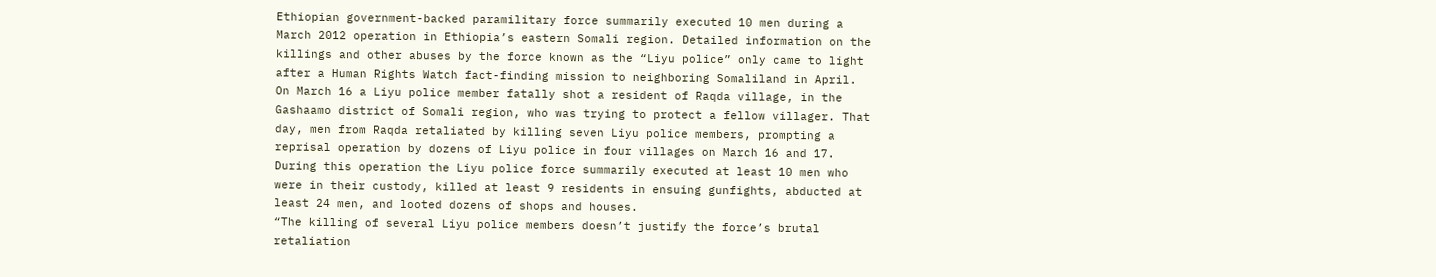Ethiopian government-backed paramilitary force summarily executed 10 men during a March 2012 operation in Ethiopia’s eastern Somali region. Detailed information on the killings and other abuses by the force known as the “Liyu police” only came to light after a Human Rights Watch fact-finding mission to neighboring Somaliland in April.
On March 16 a Liyu police member fatally shot a resident of Raqda village, in the Gashaamo district of Somali region, who was trying to protect a fellow villager. That day, men from Raqda retaliated by killing seven Liyu police members, prompting a reprisal operation by dozens of Liyu police in four villages on March 16 and 17. During this operation the Liyu police force summarily executed at least 10 men who were in their custody, killed at least 9 residents in ensuing gunfights, abducted at least 24 men, and looted dozens of shops and houses.
“The killing of several Liyu police members doesn’t justify the force’s brutal retaliation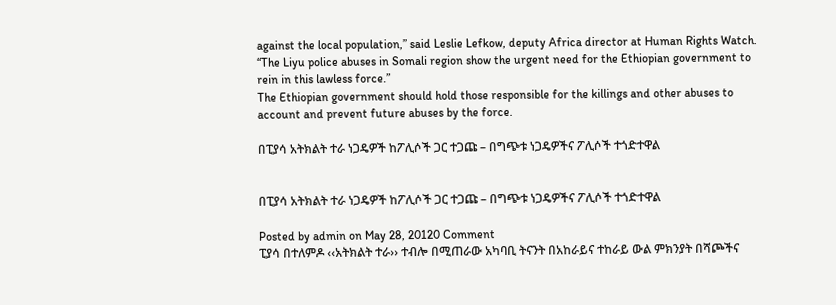against the local population,” said Leslie Lefkow, deputy Africa director at Human Rights Watch. “The Liyu police abuses in Somali region show the urgent need for the Ethiopian government to rein in this lawless force.”
The Ethiopian government should hold those responsible for the killings and other abuses to account and prevent future abuses by the force.

በፒያሳ አትክልት ተራ ነጋዴዎች ከፖሊሶች ጋር ተጋጩ – በግጭቱ ነጋዴዎችና ፖሊሶች ተጎድተዋል


በፒያሳ አትክልት ተራ ነጋዴዎች ከፖሊሶች ጋር ተጋጩ – በግጭቱ ነጋዴዎችና ፖሊሶች ተጎድተዋል

Posted by admin on May 28, 20120 Comment
ፒያሳ በተለምዶ ‹‹አትክልት ተራ›› ተብሎ በሚጠራው አካባቢ ትናንት በአከራይና ተከራይ ውል ምክንያት በሻጮችና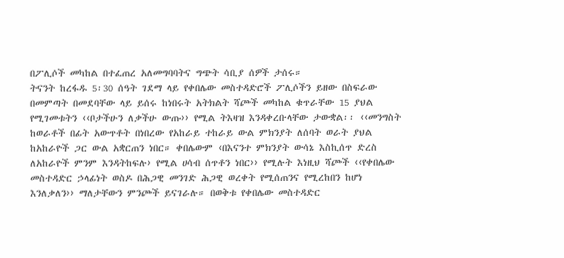በፖሊሶች መካከል በተፈጠረ አለመግባባትና ግጭት ሳቢያ ሰዎች ታሰሩ።
ትናንት ከረፋዱ 5፡30 ሰዓት ገደማ ላይ የቀበሌው መስተዳድሮች ፖሊሶችን ይዘው በስፍራው በመምጣት በመደባቸው ላይ ይሰሩ ከነበሩት አትክልት ሻጮች መካከል ቁጥራቸው 15 ያህል የሚገመቱትን ‹‹ቦታችሁን ለቃችሁ ውጡ›› የሚል ትእዛዝ እንዳቀረቡላቸው ታውቋል፡፡ ‹‹መንግስት ከወራቶች በፊት አውጥቶት በነበረው የአከራይ ተከራይ ውል ምክንያት ለሰባት ወራት ያህል ከአከራዮች ጋር ውል አቋርጠን ነበር። ቀበሌውም ‹በእናንተ ምክንያት ውሳኔ እስኪሰጥ ድረስ ለአከራዮች ምንም እንዳትከፍሉ› የሚል ሀሳብ ሰጥቶን ነበር›› የሚሉት እነዚህ ሻጮች ‹‹የቀበሌው መስተዳድር ኃላፊነት ወስዶ በሕጋዊ መንገድ ሕጋዊ ወረቀት የሚሰጠንና የሚረከበን ከሆነ እንለቃለን›› ማለታቸውን ምንጮች ይናገራሉ። በወቅቱ የቀበሌው መስተዳድር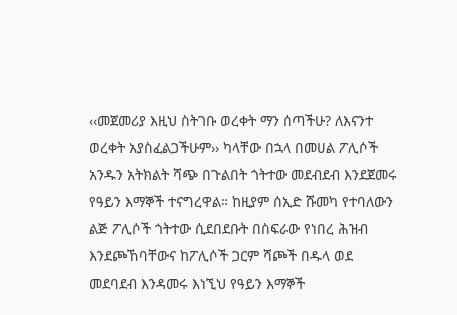‹‹መጀመሪያ እዚህ ስትገቡ ወረቀት ማን ሰጣችሁ? ለእናንተ ወረቀት አያስፈልጋችሁም›› ካላቸው በኋላ በመሀል ፖሊሶች አንዱን አትክልት ሻጭ በጉልበት ጎትተው መደብደብ እንደጀመሩ የዓይን እማኞች ተናግረዋል። ከዚያም ሰኢድ ሹመካ የተባለውን ልጅ ፖሊሶች ጎትተው ሲደበደቡት በስፍራው የነበረ ሕዝብ እንደጮኸባቸውና ከፖሊሶች ጋርም ሻጮች በዱላ ወደ መደባደብ እንዳመሩ እነኚህ የዓይን እማኞች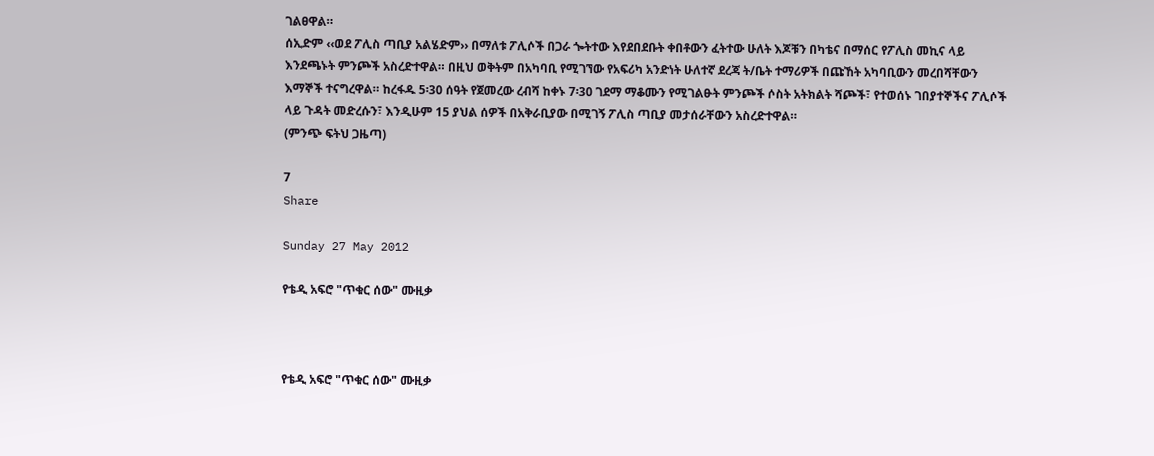ገልፀዋል።
ሰኢድም ‹‹ወደ ፖሊስ ጣቢያ አልሄድም›› በማለቱ ፖሊሶች በጋራ ጐትተው እየደበደቡት ቀበቶውን ፈትተው ሁለት እጆቹን በካቴና በማሰር የፖሊስ መኪና ላይ እንደጫኑት ምንጮች አስረድተዋል። በዚህ ወቅትም በአካባቢ የሚገኘው የአፍሪካ አንድነት ሁለተኛ ደረጃ ት/ቤት ተማሪዎች በጩኸት አካባቢውን መረበሻቸውን እማኞች ተናግረዋል። ከረፋዱ 5፡30 ሰዓት የጀመረው ረብሻ ከቀኑ 7፡30 ገደማ ማቆሙን የሚገልፁት ምንጮች ሶስት አትክልት ሻጮች፣ የተወሰኑ ገበያተኞችና ፖሊሶች ላይ ጉዳት መድረሱን፣ እንዲሁም 15 ያህል ሰዎች በአቅራቢያው በሚገኝ ፖሊስ ጣቢያ መታሰራቸውን አስረድተዋል።
(ምንጭ ፍትህ ጋዜጣ)

7
Share

Sunday 27 May 2012

የቴዲ አፍሮ "ጥቁር ሰው" ሙዚቃ



የቴዲ አፍሮ "ጥቁር ሰው" ሙዚቃ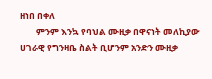ዘነበ በቀለ
        ምንም እንኳ የባህል ሙዚቃ በዋናነት መለኪያው ሀገራዊ የግንዛቤ ስልት ቢሆንም አንድን ሙዚቃ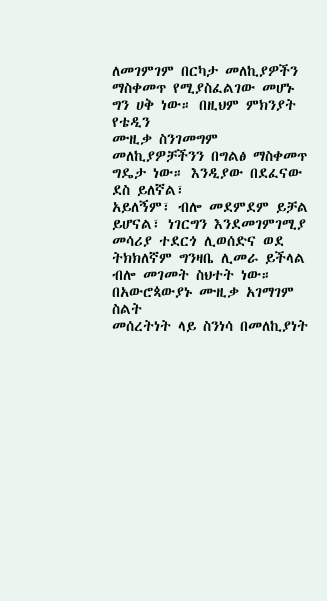ለመገምገም በርካታ መለኪያዎችን ማስቀመጥ የሚያስፈልገው መሆኑ ግን ሀቅ ነው። በዚህም ምክንያት የቴዲን
ሙዚቃ ስንገመግም መለኪያዎቻችንን በግልፅ ማስቀመጥ ግዴታ ነው። እንዲያው በደፈናው ደስ ይለኛል፣
አይለኝም፣ ብሎ መደምደም ይቻል ይሆናል፣ ነገርግን እንደመገምገሚያ መሳሪያ ተደርጎ ሊወሰድና ወደ
ትክክለኛም ግንዛቤ ሊመራ ይችላል ብሎ መገመት ስህተት ነው። በአውሮጳውያኑ ሙዚቃ አገማገም ስልት
መሰረትነት ላይ ስንነሳ በመለኪያነት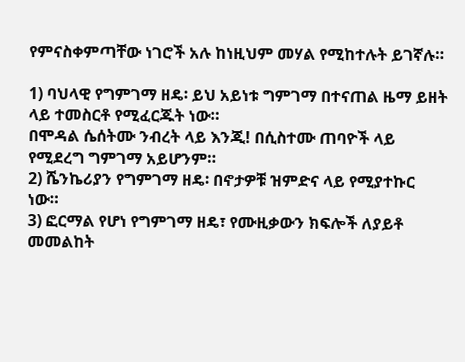የምናስቀምጣቸው ነገሮች አሉ ከነዚህም መሃል የሚከተሉት ይገኛሉ።

1) ባህላዊ የግምገማ ዘዴ፡ ይህ አይነቱ ግምገማ በተናጠል ዜማ ይዘት ላይ ተመስርቶ የሚፈርጁት ነው።
በሞዳል ሴሰትሙ ንብረት ላይ እንጂ! በሲስተሙ ጠባዮች ላይ የሚደረግ ግምገማ አይሆንም።
2) ሼንኬሪያን የግምገማ ዘዴ፡ በኖታዎቹ ዝምድና ላይ የሚያተኩር ነው።
3) ፎርማል የሆነ የግምገማ ዘዴ፣ የሙዚቃውን ክፍሎች ለያይቶ መመልከት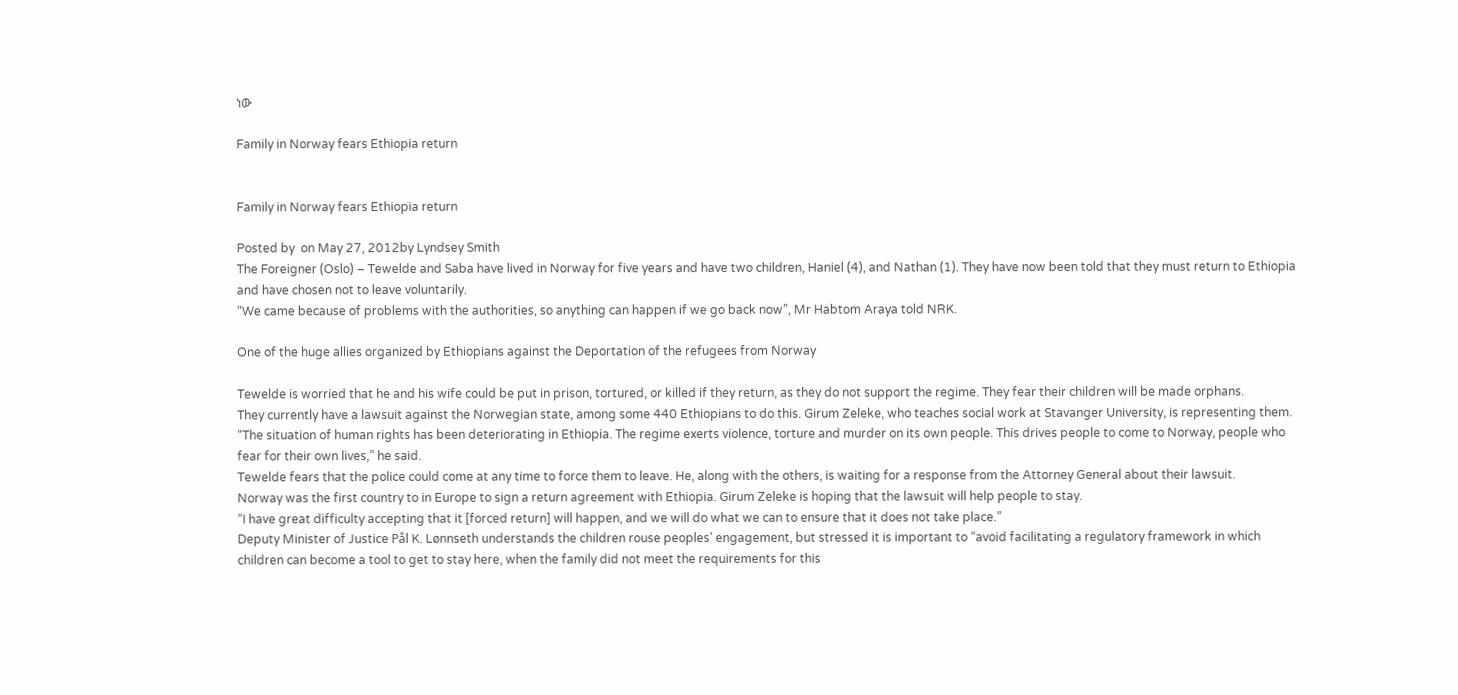ነው

Family in Norway fears Ethiopia return


Family in Norway fears Ethiopia return

Posted by  on May 27, 2012by Lyndsey Smith
The Foreigner (Oslo) – Tewelde and Saba have lived in Norway for five years and have two children, Haniel (4), and Nathan (1). They have now been told that they must return to Ethiopia and have chosen not to leave voluntarily.
“We came because of problems with the authorities, so anything can happen if we go back now”, Mr Habtom Araya told NRK.

One of the huge allies organized by Ethiopians against the Deportation of the refugees from Norway

Tewelde is worried that he and his wife could be put in prison, tortured, or killed if they return, as they do not support the regime. They fear their children will be made orphans.
They currently have a lawsuit against the Norwegian state, among some 440 Ethiopians to do this. Girum Zeleke, who teaches social work at Stavanger University, is representing them.
“The situation of human rights has been deteriorating in Ethiopia. The regime exerts violence, torture and murder on its own people. This drives people to come to Norway, people who fear for their own lives,” he said.
Tewelde fears that the police could come at any time to force them to leave. He, along with the others, is waiting for a response from the Attorney General about their lawsuit.
Norway was the first country to in Europe to sign a return agreement with Ethiopia. Girum Zeleke is hoping that the lawsuit will help people to stay.
“I have great difficulty accepting that it [forced return] will happen, and we will do what we can to ensure that it does not take place.”
Deputy Minister of Justice Pål K. Lønnseth understands the children rouse peoples’ engagement, but stressed it is important to “avoid facilitating a regulatory framework in which children can become a tool to get to stay here, when the family did not meet the requirements for this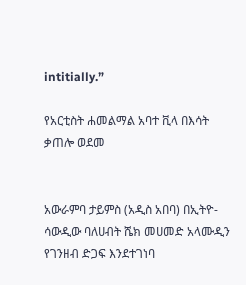intitially.”

የአርቲስት ሐመልማል አባተ ቪላ በእሳት ቃጠሎ ወደመ


አውራምባ ታይምስ (አዲስ አበባ) በኢትዮ-ሳውዲው ባለሀብት ሼክ መሀመድ አላሙዲን የገንዘብ ድጋፍ እንደተገነባ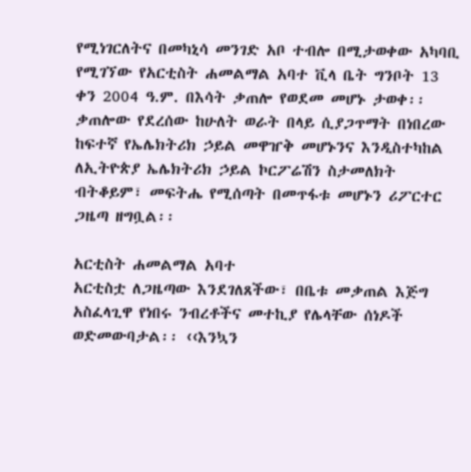የሚነገርለትና በመካኒሳ መንገድ አቦ ተብሎ በሚታወቀው አካባቢ የሚገኘው የአርቲስት ሐመልማል አባተ ቪላ ቤት ግንቦት 13 ቀን 2004 ዓ.ም. በእሳት ቃጠሎ የወደመ መሆኑ ታወቀ፡፡ ቃጠሎው የደረሰው ከሁለት ወራት በላይ ሲያጋጥማት በነበረው ከፍተኛ የኤሌክትሪክ ኃይል መዋዠቅ መሆኑንና እንዲስተካከል ለኢትዮጵያ ኤሌክትሪክ ኃይል ኮርፖሬሽን ስታመለክት ብትቆይም፣ መፍትሔ የሚሰጣት በመጥፋቱ መሆኑን ሪፖርተር ጋዜጣ ዘግቧል፡፡

አርቲስት ሐመልማል አባተ
አርቲስቷ ለጋዜጣው እንደገለጸችው፣ በቤቱ መቃጠል እጅግ አስፈላጊዋ የነበሩ ንብረቶችና መተኪያ የሌላቸው ሰነዶች ወድመውባታል፡፡ ‹‹እንኳን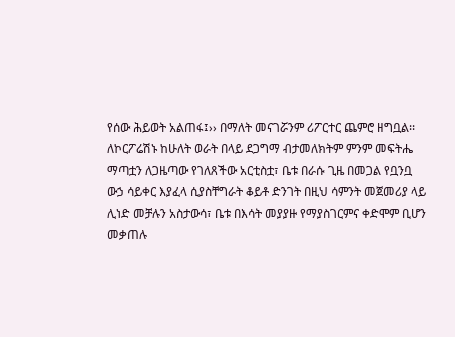የሰው ሕይወት አልጠፋ፤›› በማለት መናገሯንም ሪፖርተር ጨምሮ ዘግቧል፡፡
ለኮርፖሬሽኑ ከሁለት ወራት በላይ ደጋግማ ብታመለክትም ምንም መፍትሔ ማጣቷን ለጋዜጣው የገለጸችው አርቲስቷ፣ ቤቱ በራሱ ጊዜ በመጋል የቧንቧ ውኃ ሳይቀር እያፈላ ሲያስቸግራት ቆይቶ ድንገት በዚህ ሳምንት መጀመሪያ ላይ ሊነድ መቻሉን አስታውሳ፣ ቤቱ በእሳት መያያዙ የማያስገርምና ቀድሞም ቢሆን መቃጠሉ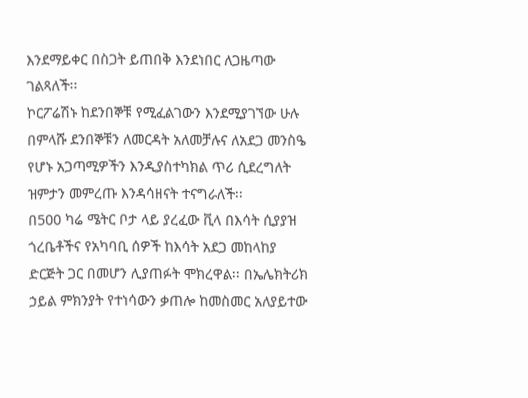እንደማይቀር በስጋት ይጠበቅ እንደነበር ለጋዜጣው ገልጻለች፡፡
ኮርፖሬሽኑ ከደንበኞቹ የሚፈልገውን እንደሚያገኘው ሁሉ በምላሹ ደንበኞቹን ለመርዳት አለመቻሉና ለአደጋ መንስዔ የሆኑ አጋጣሚዎችን እንዲያስተካክል ጥሪ ሲደረግለት ዝምታን መምረጡ እንዳሳዘናት ተናግራለች፡፡
በ500 ካሬ ሜትር ቦታ ላይ ያረፈው ቪላ በእሳት ሲያያዝ ጎረቤቶችና የአካባቢ ሰዎች ከእሳት አደጋ መከላከያ ድርጅት ጋር በመሆን ሊያጠፉት ሞክረዋል፡፡ በኤሌክትሪክ ኃይል ምክንያት የተነሳውን ቃጠሎ ከመስመር አለያይተው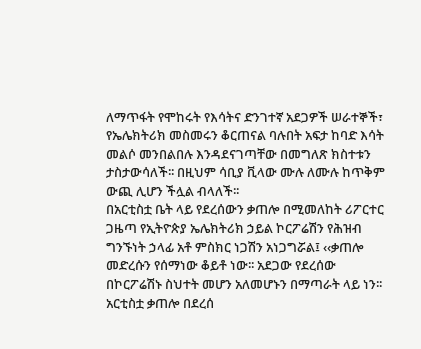ለማጥፋት የሞከሩት የእሳትና ድንገተኛ አደጋዎች ሠራተኞች፣ የኤሌክትሪክ መስመሩን ቆርጠናል ባሉበት አፍታ ከባድ እሳት መልሶ መንበልበሉ እንዳደናገጣቸው በመግለጽ ክስተቱን ታስታውሳለች፡፡ በዚህም ሳቢያ ቪላው ሙሉ ለሙሉ ከጥቅም ውጪ ሊሆን ችሏል ብላለች፡፡
በአርቲስቷ ቤት ላይ የደረሰውን ቃጠሎ በሚመለከት ሪፖርተር ጋዜጣ የኢትዮጵያ ኤሌክትሪክ ኃይል ኮርፖሬሽን የሕዝብ ግንኙነት ኃላፊ አቶ ምስክር ነጋሽን አነጋግሯል፤ ‹‹ቃጠሎ መድረሱን የሰማነው ቆይቶ ነው፡፡ አደጋው የደረሰው በኮርፖሬሽኑ ስህተት መሆን አለመሆኑን በማጣራት ላይ ነን፡፡ አርቲስቷ ቃጠሎ በደረሰ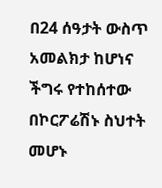በ24 ሰዓታት ውስጥ አመልክታ ከሆነና ችግሩ የተከሰተው በኮርፖሬሽኑ ስህተት መሆኑ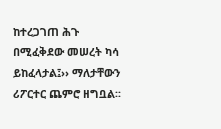ከተረጋገጠ ሕጉ በሚፈቅደው መሠረት ካሳ ይከፈላታል፤›› ማለታቸውን ሪፖርተር ጨምሮ ዘግቧል፡፡